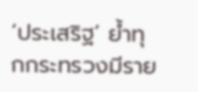‘ประเสริฐ’ ย้ำทุกกระทรวงมีราย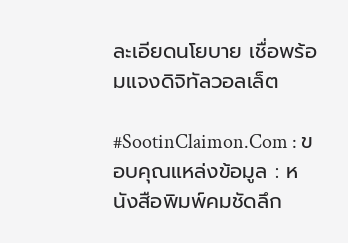ละเอียดนโยบาย เชื่อพร้อมแจงดิจิทัลวอลเล็ต

#SootinClaimon.Com : ขอบคุณแหล่งข้อมูล : หนังสือพิมพ์คมชัดลึก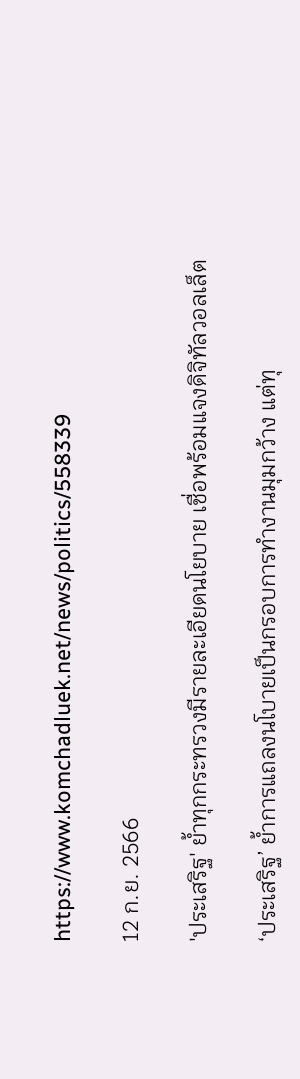https://www.komchadluek.net/news/politics/558339

12 ก.ย. 2566

'ประเสริฐ' ย้ำทุกกระทรวงมีรายละเอียดนโยบาย เชื่อพร้อมแจงดิจิทัลวอลเล็ต

‘ประเสริฐ’ ย้ำการแถลงนโบายเป็นกรอบการทำงานมุมกว้าง แต่ทุ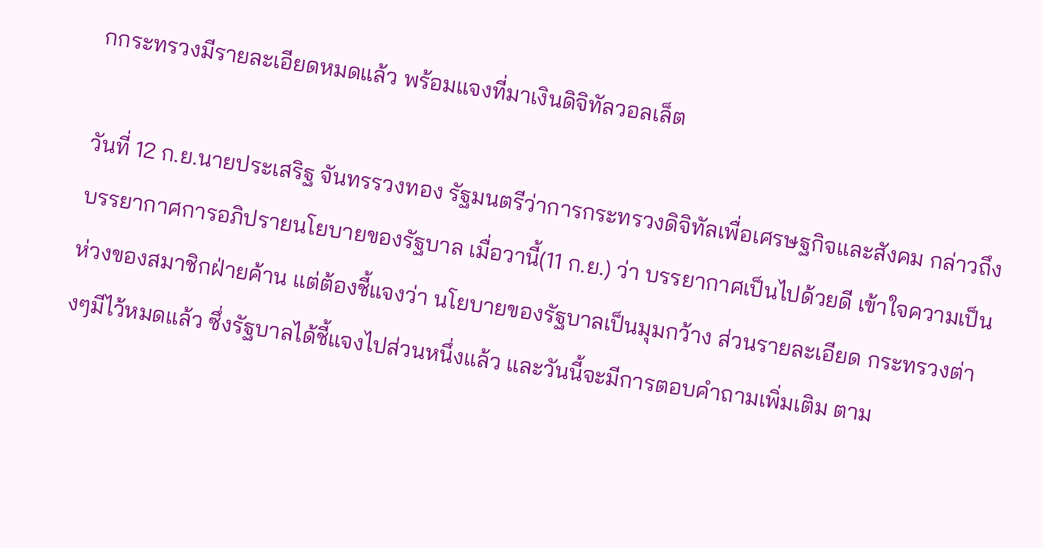กกระทรวงมีรายละเอียดหมดแล้ว พร้อมแจงที่มาเงินดิจิทัลวอลเล็ต

วันที่ 12 ก.ย.นายประเสริฐ จันทรรวงทอง รัฐมนตรีว่าการกระทรวงดิจิทัลเพื่อเศรษฐกิจและสังคม กล่าวถึงบรรยากาศการอภิปรายนโยบายของรัฐบาล เมื่อวานี้(11 ก.ย.) ว่า บรรยากาศเป็นไปด้วยดี เข้าใจความเป็นห่วงของสมาชิกฝ่ายค้าน แต่ต้องชี้แจงว่า นโยบายของรัฐบาลเป็นมุมกว้าง ส่วนรายละเอียด กระทรวงต่างๆมีไว้หมดแล้ว ซึ่งรัฐบาลได้ชี้แจงไปส่วนหนึ่งแล้ว และวันนี้จะมีการตอบคำถามเพิ่มเติม ตาม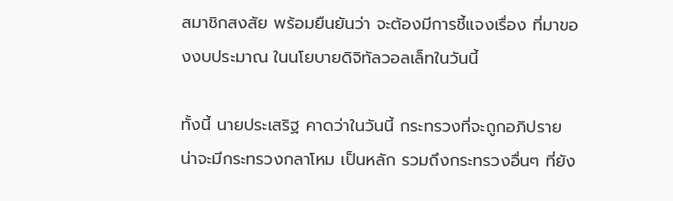สมาชิกสงสัย พร้อมยืนยันว่า จะต้องมีการชี้แจงเรื่อง ที่มาของงบประมาณ ในนโยบายดิจิทัลวอลเล็ทในวันนี้

ทั้งนี้ นายประเสริฐ คาดว่าในวันนี้ กระทรวงที่จะถูกอภิปราย น่าจะมีกระทรวงกลาโหม เป็นหลัก รวมถึงกระทรวงอื่นๆ ที่ยัง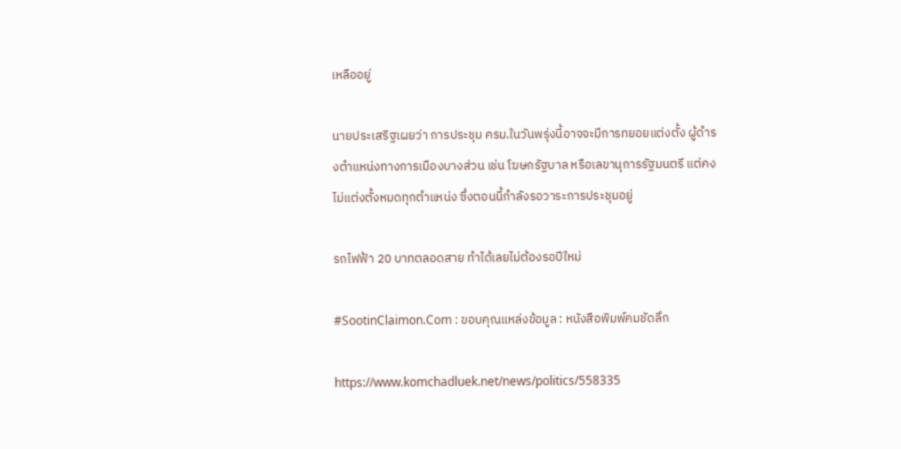เหลืออยู่

นายประเสริฐเผยว่า การประชุม ครม.ในวันพรุ่งนี้อาจจะมีการทยอยแต่งตั้ง ผู้ดำรงตำแหน่งทางการเมืองบางส่วน เช่น โฆษกรัฐบาล หรือเลขานุการรัฐมนตรี แต่คงไม่แต่งตั้งหมดทุกตำแหน่ง ซึ่งตอนนี้กำลังรอวาระการประชุมอยู่

รถไฟฟ้า 20 บาทตลอดสาย ทำได้เลยไม่ต้องรอปีใหม่

#SootinClaimon.Com : ขอบคุณแหล่งข้อมูล : หนังสือพิมพ์คมชัดลึก

https://www.komchadluek.net/news/politics/558335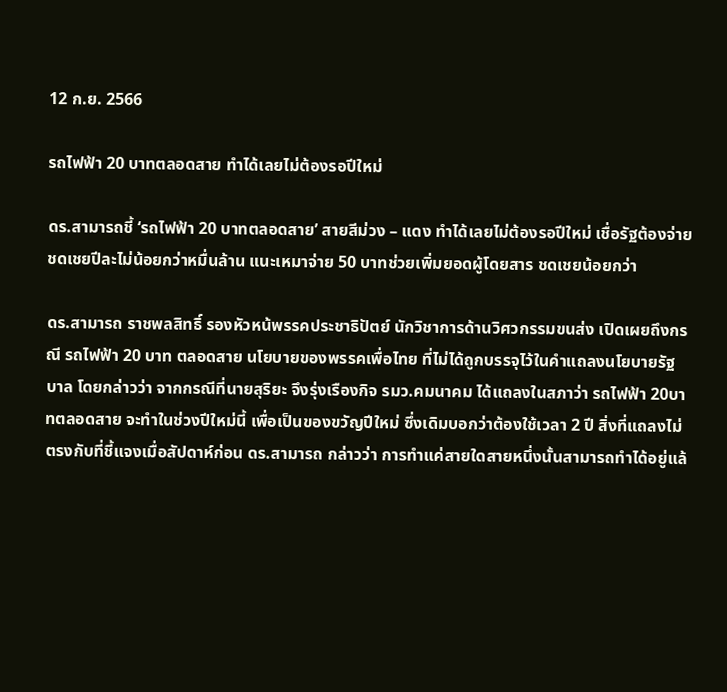12 ก.ย. 2566

รถไฟฟ้า 20 บาทตลอดสาย ทำได้เลยไม่ต้องรอปีใหม่

ดร.สามารถชี้ ‘รถไฟฟ้า 20 บาทตลอดสาย’ สายสีม่วง – แดง ทำได้เลยไม่ต้องรอปีใหม่ เชื่อรัฐต้องจ่ายชดเชยปีละไม่น้อยกว่าหมื่นล้าน แนะเหมาจ่าย 50 บาทช่วยเพิ่มยอดผู้โดยสาร ชดเชยน้อยกว่า

ดร.สามารถ ราชพลสิทธิ์ รองหัวหน้พรรคประชาธิปัตย์ นักวิชาการด้านวิศวกรรมขนส่ง เปิดเผยถึงกรณี รถไฟฟ้า 20 บาท ตลอดสาย นโยบายของพรรคเพื่อไทย ที่ไม่ได้ถูกบรรจุไว้ในคำแถลงนโยบายรัฐบาล โดยกล่าวว่า จากกรณีที่นายสุริยะ จึงรุ่งเรืองกิจ รมว.คมนาคม ได้แถลงในสภาว่า รถไฟฟ้า 20บาทตลอดสาย จะทำในช่วงปีใหม่นี้ เพื่อเป็นของขวัญปีใหม่ ซึ่งเดิมบอกว่าต้องใช้เวลา 2 ปี สิ่งที่แถลงไม่ตรงกับที่ชี้แจงเมื่อสัปดาห์ก่อน ดร.สามารถ กล่าวว่า การทำแค่สายใดสายหนึ่งนั้นสามารถทำได้อยู่แล้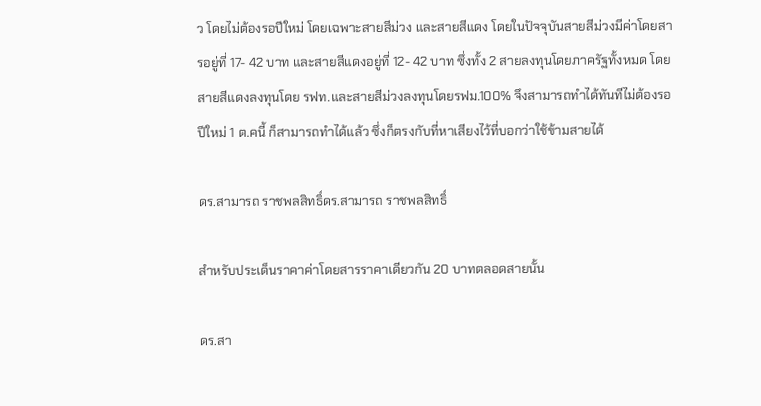ว โดยไม่ต้องรอปีใหม่ โดยเฉพาะสายสีม่วง และสายสีแดง โดยในปัจจุบันสายสีม่วงมีค่าโดยสารอยู่ที่ 17- 42 บาท และสายสีแดงอยู่ที่ 12- 42 บาท ซึ่งทั้ง 2 สายลงทุนโดยภาครัฐทั้งหมด โดยสายสีแดงลงทุนโดย รฟท.และสายสีม่วงลงทุนโดยรฟม.100% จึงสามารถทำได้ทันทีไม่ต้องรอปีใหม่ 1 ต.คนี้ ก็สามารถทำได้แล้ว ซึ่งก็ตรงกับที่หาเสียงไว้ที่บอกว่าใช้ข้ามสายได้

ดร.สามารถ ราชพลสิทธิ์ดร.สามารถ ราชพลสิทธิ์

สำหรับประเด็นราคาค่าโดยสารราคาเดียวกัน 20 บาทตลอดสายนั้น

ดร.สา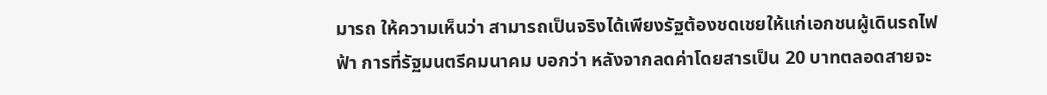มารถ ให้ความเห็นว่า สามารถเป็นจริงได้เพียงรัฐต้องชดเชยให้แก่เอกชนผู้เดินรถไฟฟ้า การที่รัฐมนตรีคมนาคม บอกว่า หลังจากลดค่าโดยสารเป็น 20 บาทตลอดสายจะ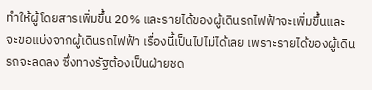ทำให้ผู้โดยสารเพิ่มขึ้น 20% และรายได้ของผู้เดินรถไฟฟ้าจะเพิ่มขึ้นและจะขอแบ่งจากผู้เดินรถไฟฟ้า เรื่องนี้เป็นไปไม่ได้เลย เพราะรายได้ของผู้เดินรถจะลดลง ซึ่งทางรัฐต้องเป็นฝ่ายชด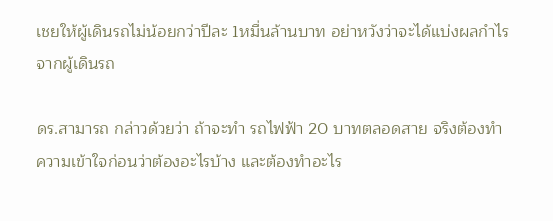เชยให้ผู้เดินรถไม่น้อยกว่าปีละ 1หมื่นล้านบาท อย่าหวังว่าจะได้แบ่งผลกำไรจากผู้เดินรถ

ดร.สามารถ กล่าวด้วยว่า ถ้าจะทำ รถไฟฟ้า 20 บาทตลอดสาย จริงต้องทำความเข้าใจก่อนว่าต้องอะไรบ้าง และต้องทำอะไร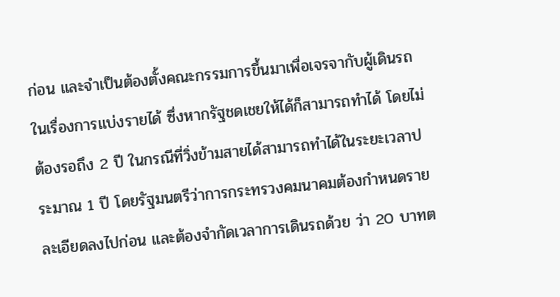ก่อน และจำเป็นต้องตั้งคณะกรรมการขึ้นมาเพื่อเจรจากับผู้เดินรถในเรื่องการแบ่งรายได้ ซึ่งหากรัฐชดเชยให้ได้ก็สามารถทำได้ โดยไม่ต้องรอถึง 2 ปี ในกรณีที่วิ่งข้ามสายได้สามารถทำได้ในระยะเวลาประมาณ 1 ปี โดยรัฐมนตรีว่าการกระทรวงคมนาคมต้องกำหนดรายละเอียดลงไปก่อน และต้องจำกัดเวลาการเดินรถด้วย ว่า 20 บาทต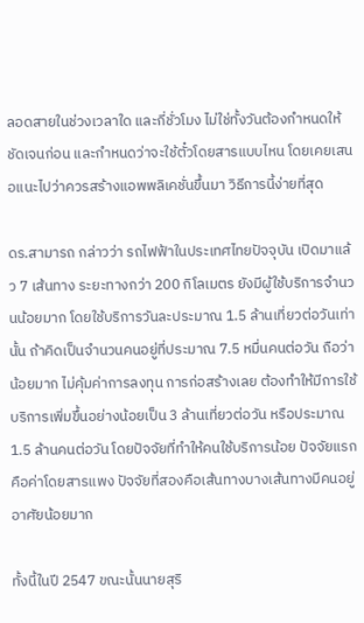ลอดสายในช่วงเวลาใด และกี่ชั่วโมง ไม่ใช่ทั้งวันต้องกำหนดให้ชัดเจนก่อน และกำหนดว่าจะใช้ตั๋วโดยสารแบบไหน โดยเคยเสนอแนะไปว่าควรสร้างแอพพลิเคชั่นขึ้นมา วิธีการนี้ง่ายที่สุด

ดร.สามารถ กล่าวว่า รถไฟฟ้าในประเทศไทยปัจจุบัน เปิดมาแล้ว 7 เส้นทาง ระยะทางกว่า 200 กิโลเมตร ยังมีผู้ใช้บริการจำนวนน้อยมาก โดยใช้บริการวันละประมาณ 1.5 ล้านเที่ยวต่อวันเท่านั้น ถ้าคิดเป็นจำนวนคนอยู่ที่ประมาณ 7.5 หมื่นคนต่อวัน ถือว่าน้อยมาก ไม่คุ้มค่าการลงทุน การก่อสร้างเลย ต้องทำให้มีการใช้บริการเพิ่มขึ้นอย่างน้อยเป็น 3 ล้านเที่ยวต่อวัน หรือประมาณ 1.5 ล้านคนต่อวัน โดยปัจจัยที่ทำให้คนใช้บริการน้อย ปัจจัยแรกคือค่าโดยสารแพง ปัจจัยที่สองคือเส้นทางบางเส้นทางมีคนอยู่อาศัยน้อยมาก

ทั้งนี้ในปี 2547 ขณะนั้นนายสุริ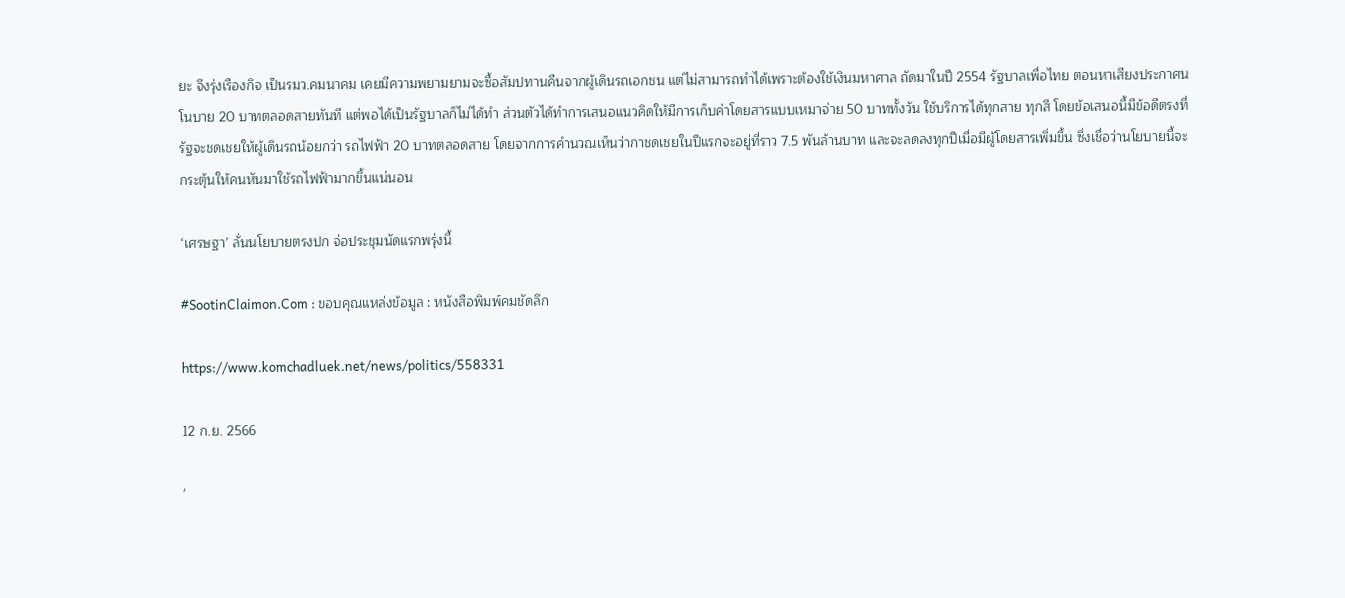ยะ จึงรุ่งเรืองกิจ เป็นรมว.คมนาคม เคยมีความพยามยามจะซื้อสัมปทานคืนจากผู้เดินรถเอกชน แต่ไม่สามารถทำได้เพราะต้องใช้เงินมหาศาล ถัดมาในปี 2554 รัฐบาลเพื่อไทย ตอนหาเสียงประกาศนโนบาย 20 บาทตลอดสายทันที แต่พอได้เป็นรัฐบาลก็ไม่ได้ทำ ส่วนตัวได้ทำการเสนอแนวคิดให้มีการเก็บค่าโดยสารแบบเหมาจ่าย 50 บาททั้งวัน ใช้บริการได้ทุกสาย ทุกสี โดยข้อเสนอนี้มีข้อดีตรงที่ รัฐจะชดเชยให้ผู้เดินรถน้อยกว่า รถไฟฟ้า 20 บาทตลอดสาย โดยจากการคำนวณเห็นว่ากาชดเชยในปีแรกจะอยู่ที่ราว 7.5 พันล้านบาท และจะลดลงทุกปีเมื่อมีผู้โดยสารเพิ่มขึ้น ซึ่งเชื่อว่านโยบายนี้จะกระตุ้นให้คนหันมาใช้รถไฟฟ้ามากขึ้นแน่นอน

‘เศรษฐา’ ลั่นนโยบายตรงปก จ่อประชุมนัดแรกพรุ่งนี้

#SootinClaimon.Com : ขอบคุณแหล่งข้อมูล : หนังสือพิมพ์คมชัดลึก

https://www.komchadluek.net/news/politics/558331

12 ก.ย. 2566

'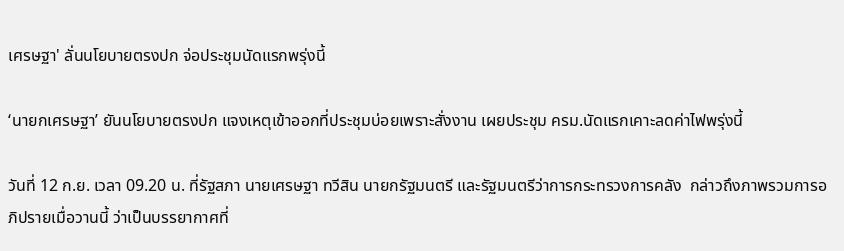เศรษฐา' ลั่นนโยบายตรงปก จ่อประชุมนัดแรกพรุ่งนี้

‘นายกเศรษฐา’ ยันนโยบายตรงปก แจงเหตุเข้าออกที่ประชุมบ่อยเพราะสั่งงาน เผยประชุม ครม.นัดแรกเคาะลดค่าไฟพรุ่งนี้

วันที่ 12 ก.ย. เวลา 09.20 น. ที่รัฐสภา นายเศรษฐา ทวีสิน นายกรัฐมนตรี และรัฐมนตรีว่าการกระทรวงการคลัง  กล่าวถึงภาพรวมการอภิปรายเมื่อวานนี้ ว่าเป็นบรรยากาศที่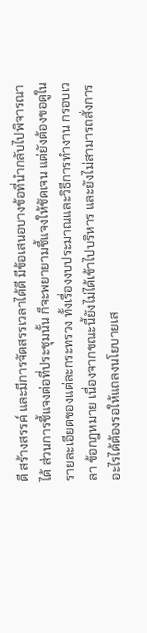ดี สร้างสรรค์ และมีการจัดสรรเวลาได้ดี มีข้อเสนอบางข้อที่นำกลับไปพิจารณาได้ ส่วนการชี้แจงต่อที่ประชุมนั้น ก็จะพยายามชี้แจงให้ชัดเจน แต่ยังต้องขอดูในรายละเอียดของแต่ละกระทรวง ทั้งเรื่องงบประมาณและวิธีการทำงาน กรอบเวลา ข้อกฎหมาย เนื่องจากขณะนี้ยังไม่ได้เข้าไปบริหาร และยังไม่สามารถสั่งการอะไรได้ต้องรอให้แถลงนโยบายเส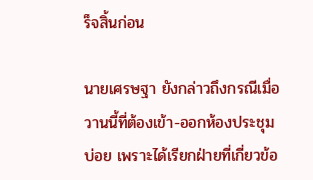ร็จสิ้นก่อน

นายเศรษฐา ยังกล่าวถึงกรณีเมื่อวานนี้ที่ต้องเข้า-ออกห้องประชุมบ่อย เพราะได้เรียกฝ่ายที่เกี่ยวข้อ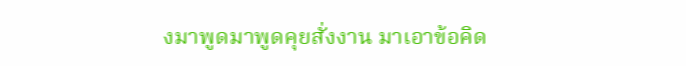งมาพูดมาพูดคุยสั่งงาน มาเอาข้อคิด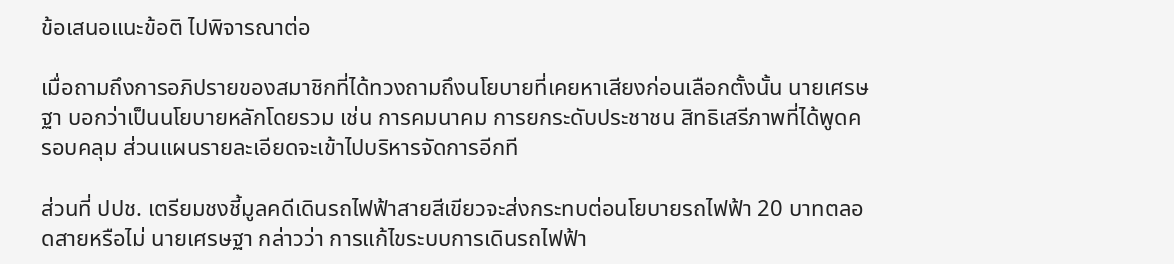ข้อเสนอแนะข้อติ ไปพิจารณาต่อ

เมื่อถามถึงการอภิปรายของสมาชิกที่ได้ทวงถามถึงนโยบายที่เคยหาเสียงก่อนเลือกตั้งนั้น นายเศรษฐา บอกว่าเป็นนโยบายหลักโดยรวม เช่น การคมนาคม การยกระดับประชาชน สิทธิเสรีภาพที่ได้พูดครอบคลุม ส่วนแผนรายละเอียดจะเข้าไปบริหารจัดการอีกที

ส่วนที่ ปปช. เตรียมชงชี้มูลคดีเดินรถไฟฟ้าสายสีเขียวจะส่งกระทบต่อนโยบายรถไฟฟ้า 20 บาทตลอดสายหรือไม่ นายเศรษฐา กล่าวว่า การแก้ไขระบบการเดินรถไฟฟ้า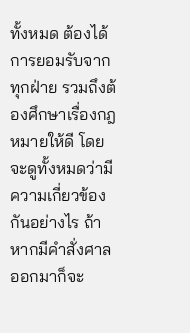ทั้งหมด ต้องได้การยอมรับจากทุกฝ่าย รวมถึงต้องศึกษาเรื่องกฎหมายให้ดี โดยจะดูทั้งหมดว่ามีความเกี่ยวข้องกันอย่างไร ถ้าหากมีคำสั่งศาลออกมาก็จะ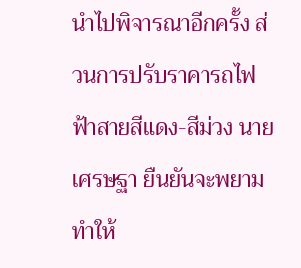นำไปพิจารณาอีกครั้ง ส่วนการปรับราคารถไฟฟ้าสายสีแดง-สีม่วง นายเศรษฐา ยืนยันจะพยามทำให้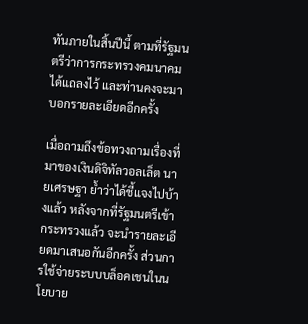ทันภายในสิ้นปีนี้ ตามที่รัฐมนตรีว่าการกระทรวงคมนาคมได้แถลงไว้ และท่านคงจะมาบอกรายละเอียดอีกครั้ง

เมื่อถามถึงข้อทวงถามเรื่องที่มาของเงินดิจิทัลวอลเล็ต นายเศรษฐา ย้ำว่าได้ชี้แจงไปบ้างแล้ว หลังจากที่รัฐมนตรีเข้ากระทรวงแล้ว จะนำรายละเอียดมาเสนอกันอีกครั้ง ส่วนการใช้จ่ายระบบบล็อคเชนในนโยบาย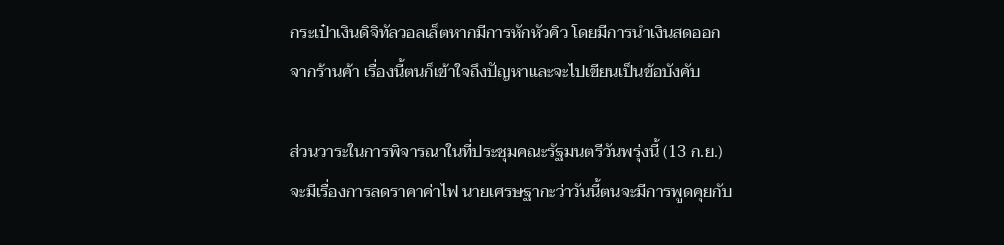กระเป๋าเงินดิจิทัลวอลเล็ตหากมีการหักหัวคิว โดยมีการนำเงินสดออกจากร้านค้า เรื่องนี้ตนก็เข้าใจถึงปัญหาและจะไปเขียนเป็นข้อบังคับ

ส่วนวาระในการพิจารณาในที่ประชุมคณะรัฐมนตรีวันพรุ่งนี้ (13 ก.ย.) จะมีเรื่องการลดราคาค่าไฟ นายเศรษฐากะว่าวันนี้ตนจะมีการพูดคุยกับ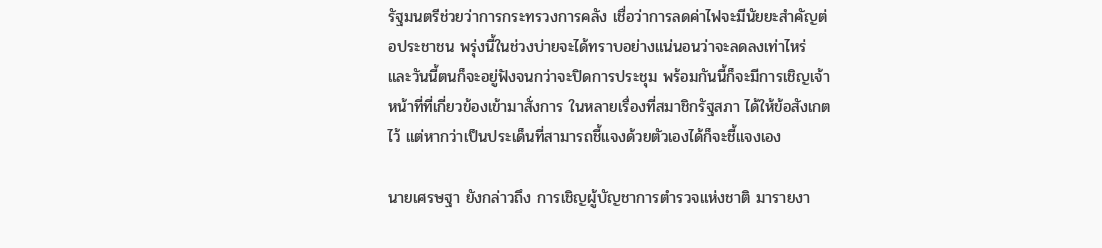รัฐมนตรีช่วยว่าการกระทรวงการคลัง เชื่อว่าการลดค่าไฟจะมีนัยยะสำคัญต่อประชาชน พรุ่งนี้ในช่วงบ่ายจะได้ทราบอย่างแน่นอนว่าจะลดลงเท่าไหร่ และวันนี้ตนก็จะอยู่ฟังจนกว่าจะปิดการประชุม พร้อมกันนี้ก็จะมีการเชิญเจ้าหน้าที่ที่เกี่ยวข้องเข้ามาสั่งการ ในหลายเรื่องที่สมาชิกรัฐสภา ได้ให้ข้อสังเกตไว้ แต่หากว่าเป็นประเด็นที่สามารถชี้แจงด้วยตัวเองได้ก็จะชี้แจงเอง

นายเศรษฐา ยังกล่าวถึง การเชิญผู้บัญชาการตำรวจแห่งชาติ มารายงา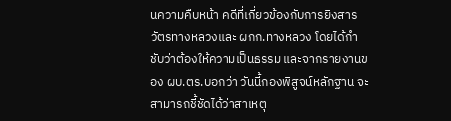นความคืบหน้า คดีที่เกี่ยวข้องกับการยิงสารวัตรทางหลวงและ ผกก.ทางหลวง โดยได้กำชับว่าต้องให้ความเป็นธรรม และจากรายงานของ ผบ.ตร.บอกว่า วันนี้กองพิสูจน์หลักฐาน จะสามารถชี้ชัดได้ว่าสาเหตุ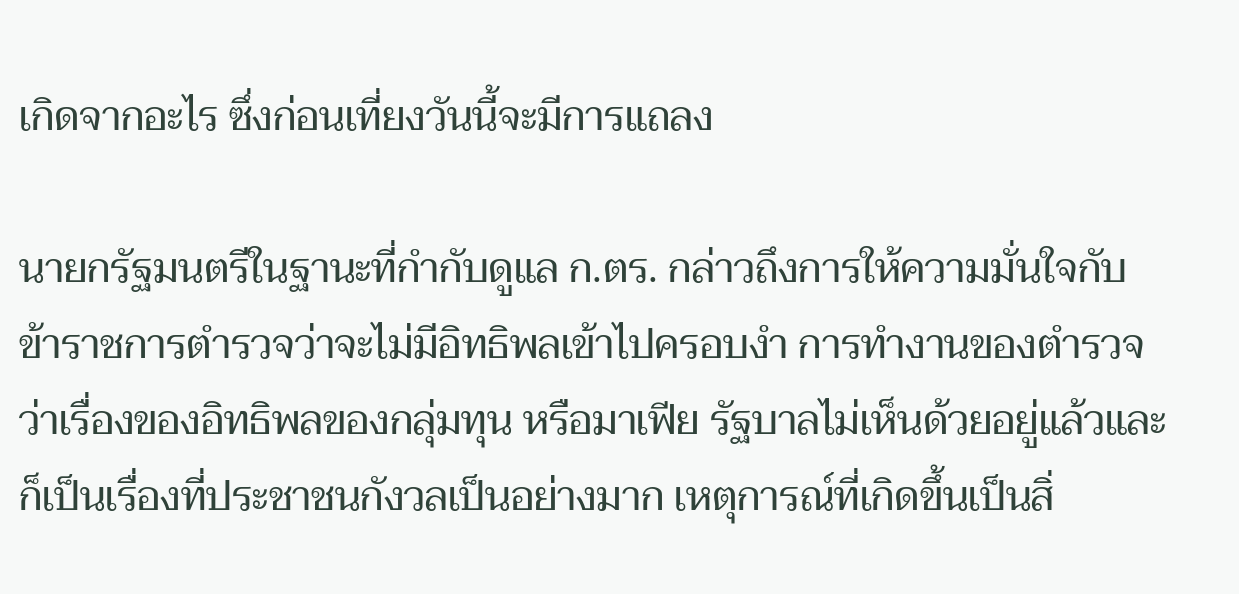เกิดจากอะไร ซึ่งก่อนเที่ยงวันนี้จะมีการแถลง

นายกรัฐมนตรีในฐานะที่กำกับดูแล ก.ตร. กล่าวถึงการให้ความมั่นใจกับข้าราชการตำรวจว่าจะไม่มีอิทธิพลเข้าไปครอบงำ การทำงานของตำรวจ ว่าเรื่องของอิทธิพลของกลุ่มทุน หรือมาเฟีย รัฐบาลไม่เห็นด้วยอยู่แล้วและก็เป็นเรื่องที่ประชาชนกังวลเป็นอย่างมาก เหตุการณ์ที่เกิดขึ้นเป็นสิ่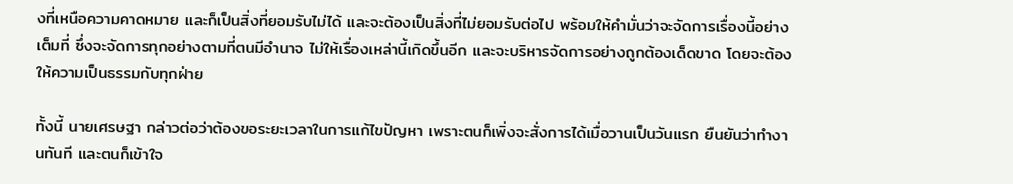งที่เหนือความคาดหมาย และก็เป็นสิ่งที่ยอมรับไม่ได้ และจะต้องเป็นสิ่งที่ไม่ยอมรับต่อไป พร้อมให้คำมั่นว่าจะจัดการเรื่องนี้อย่างเต็มที่ ซึ่งจะจัดการทุกอย่างตามที่ตนมีอำนาจ ไม่ให้เรื่องเหล่านี้เกิดขึ้นอีก และจะบริหารจัดการอย่างถูกต้องเด็ดขาด โดยจะต้องให้ความเป็นธรรมกับทุกฝ่าย

ทั้งนี้ นายเศรษฐา กล่าวต่อว่าต้องขอระยะเวลาในการแก้ไขปัญหา เพราะตนก็เพิ่งจะสั่งการได้เมื่อวานเป็นวันแรก ยืนยันว่าทำงานทันที และตนก็เข้าใจ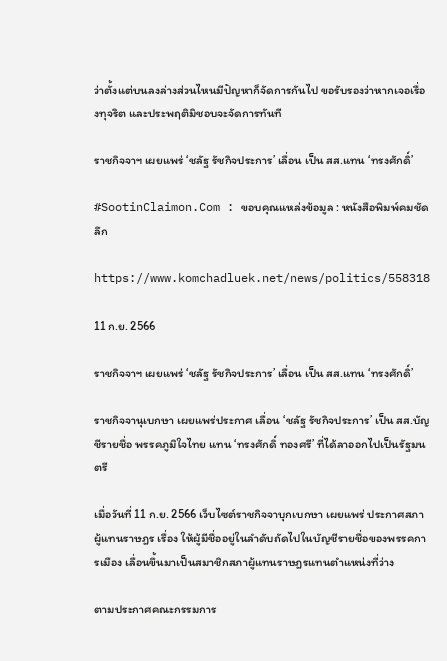ว่าตั้งแต่บนลงล่างส่วนไหนมีปัญหาก็จัดการกันไป ขอรับรองว่าหากเจอเรื่องทุจริต และประพฤติมิชอบจะจัดการทันที

ราชกิจจาฯ เผยแพร่ ‘ชลัฐ รัชกิจประการ’ เลื่อน เป็น สส.แทน ‘ทรงศักดิ์’

#SootinClaimon.Com : ขอบคุณแหล่งข้อมูล : หนังสือพิมพ์คมชัดลึก

https://www.komchadluek.net/news/politics/558318

11 ก.ย. 2566

ราชกิจจาฯ เผยแพร่ ‘ชลัฐ รัชกิจประการ’ เลื่อน เป็น สส.แทน ‘ทรงศักดิ์’

ราชกิจจานุเบกษา เผยแพร่ประกาศ เลื่อน ‘ชลัฐ รัชกิจประการ’ เป็น สส.บัญชีรายชื่อ พรรคภูมิใจไทย แทน ‘ทรงศักดิ์ ทองศรี’ ที่ได้ลาออกไปเป็นรัฐมนตรี

เมื่อวันที่ 11 ก.ย. 2566 เว็บไซต์ราชกิจจาบุกเบกษา เผยแพร่ ประกาศสภาผู้แทนราษฎร เรื่อง ให้ผู้มีชื่ออยู่ในลำดับถัดไปในบัญชีรายชื่อของพรรคการเมือง เลื่อนขึ้นมาเป็นสมาชิกสภาผู้แทนราษฎรแทนตำแหน่งที่ว่าง

ตามประกาศคณะกรรมการ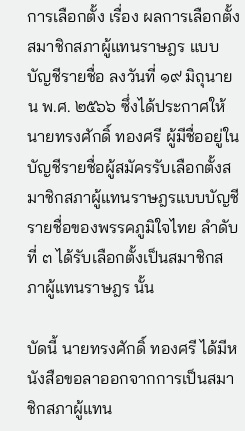การเลือกตั้ง เรื่อง ผลการเลือกตั้งสมาชิกสภาผู้แทนราษฎร แบบบัญชีรายชื่อ ลงวันที่ ๑๙ มิถุนายน พ.ศ. ๒๕๖๖ ซึ่งได้ประกาศให้ นายทรงศักดิ์ ทองศรี ผู้มีชื่ออยู่ในบัญชีรายชื่อผู้สมัครรับเลือกตั้งสมาชิกสภาผู้แทนราษฎรแบบบัญชีรายชื่อของพรรคภูมิใจไทย ลำดับที่ ๓ ได้รับเลือกตั้งเป็นสมาชิกสภาผู้แทนราษฎร นั้น

บัดนี้ นายทรงศักดิ์ ทองศรี ได้มีหนังสือขอลาออกจากการเป็นสมาชิกสภาผู้แทน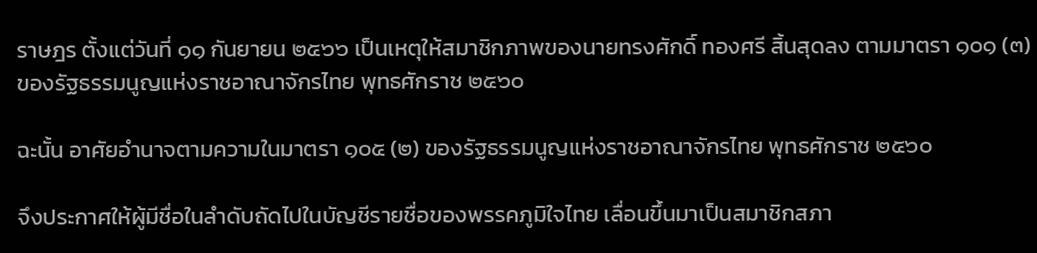ราษฎร ตั้งแต่วันที่ ๑๑ กันยายน ๒๕๖๖ เป็นเหตุให้สมาชิกภาพของนายทรงศักดิ์ ทองศรี สิ้นสุดลง ตามมาตรา ๑๐๑ (๓) ของรัฐธรรมนูญแห่งราชอาณาจักรไทย พุทธศักราช ๒๕๖๐

ฉะนั้น อาศัยอำนาจตามความในมาตรา ๑๐๕ (๒) ของรัฐธรรมนูญแห่งราชอาณาจักรไทย พุทธศักราช ๒๕๖๐

จึงประกาศให้ผู้มีชื่อในลำดับถัดไปในบัญชีรายชื่อของพรรคภูมิใจไทย เลื่อนขึ้นมาเป็นสมาชิกสภา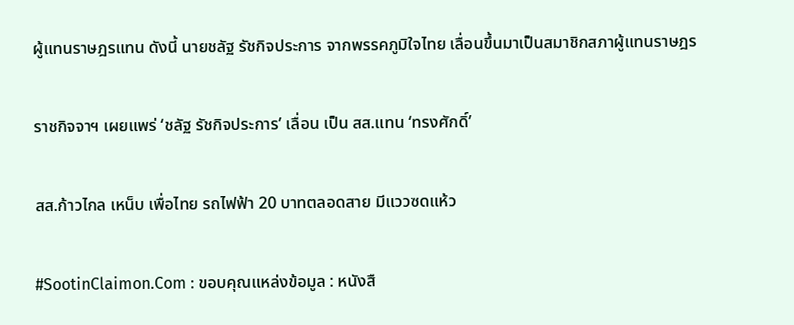ผู้แทนราษฎรแทน ดังนี้ นายชลัฐ รัชกิจประการ จากพรรคภูมิใจไทย เลื่อนขึ้นมาเป็นสมาชิกสภาผู้แทนราษฎร

ราชกิจจาฯ เผยแพร่ ‘ชลัฐ รัชกิจประการ’ เลื่อน เป็น สส.แทน ‘ทรงศักดิ์’

สส.ก้าวไกล เหน็บ เพื่อไทย รถไฟฟ้า 20 บาทตลอดสาย มีแววซดแห้ว

#SootinClaimon.Com : ขอบคุณแหล่งข้อมูล : หนังสื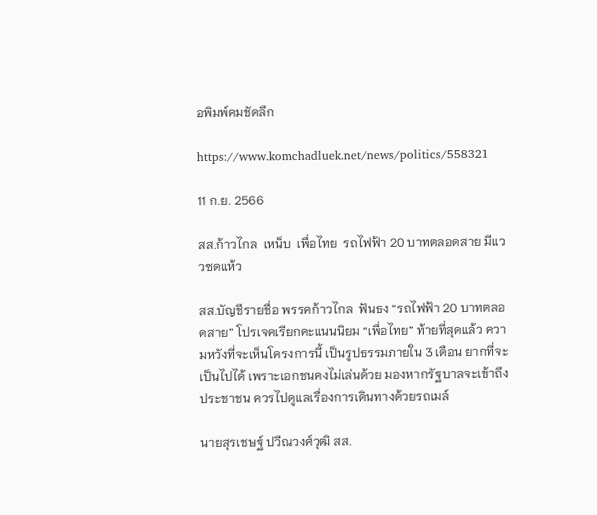อพิมพ์คมชัดลึก

https://www.komchadluek.net/news/politics/558321

11 ก.ย. 2566

สส.ก้าวไกล  เหน็บ  เพื่อไทย  รถไฟฟ้า 20 บาทตลอดสาย มีแววซดแห้ว

สส.บัญชีรายชื่อ พรรคก้าวไกล  ฟันธง “รถไฟฟ้า 20 บาทตลอดสาย” โปรเจคเรียกคะแนนนิยม “เพื่อไทย” ท้ายที่สุดแล้ว ความหวังที่จะเห็นโครงการนี้ เป็นรูปธรรมภายใน 3 เดือน ยากที่จะเป็นไปได้ เพราะเอกชนคงไม่เล่นด้วย มองหากรัฐบาลจะเข้าถึงประชาชน ควรไปดูแลเรื่องการเดินทางด้วยรถเมล์

นายสุรเชษฐ์ ปวีณวงศ์วุฒิ สส.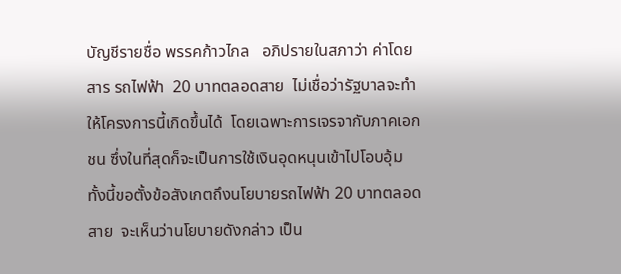บัญชีรายชื่อ พรรคก้าวไกล   อภิปรายในสภาว่า ค่าโดยสาร รถไฟฟ้า  20 บาทตลอดสาย  ไม่เชื่อว่ารัฐบาลจะทำให้โครงการนี้เกิดขึ้นได้  โดยเฉพาะการเจรจากับภาคเอกชน ซึ่งในที่สุดก็จะเป็นการใช้เงินอุดหนุนเข้าไปโอบอุ้ม  ทั้งนี้ขอตั้งข้อสังเกตถึงนโยบายรถไฟฟ้า 20 บาทตลอดสาย  จะเห็นว่านโยบายดังกล่าว เป็น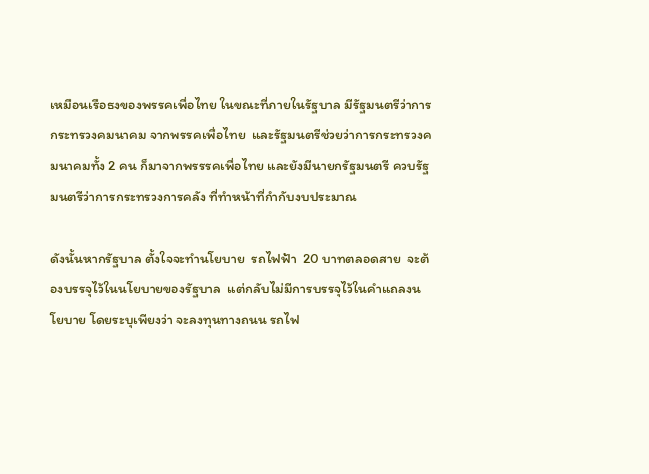เหมือนเรือธงของพรรคเพื่อไทย ในขณะที่ภายในรัฐบาล มีรัฐมนตรีว่าการกระทรวงคมนาคม จากพรรคเพื่อไทย  และรัฐมนตรีช่วยว่าการกระทรวงคมนาคมทั้ง 2 คน ก็มาจากพรรรคเพื่อไทย และยังมีนายกรัฐมนตรี ควบรัฐมนตรีว่าการกระทรวงการคลัง ที่ทำหน้าที่กำกับงบประมาณ

ดังนั้นหากรัฐบาล ตั้งใจจะทำนโยบาย  รถไฟฟ้า  20 บาทตลอดสาย  จะต้องบรรจุไว้ในนโยบายของรัฐบาล  แต่กลับไม่มีการบรรจุไว้ในคำแถลงนโยบาย โดยระบุเพียงว่า จะลงทุนทางถนน รถไฟ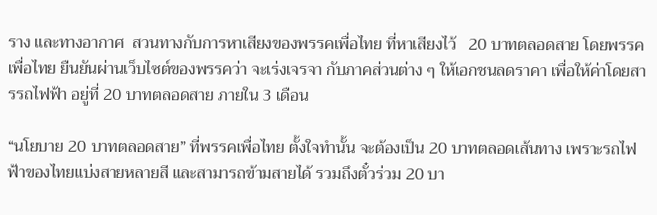ราง และทางอากาศ  สวนทางกับการหาเสียงของพรรคเพื่อไทย ที่หาเสียงไว้   20 บาทตลอดสาย โดยพรรคเพื่อไทย ยืนยันผ่านเว็บไซต์ของพรรคว่า จะเร่งเจรจา กับภาคส่วนต่าง ๆ ให้เอกชนลดราคา เพื่อให้ค่าโดยสารรถไฟฟ้า อยู่ที่ 20 บาทตลอดสาย ภายใน 3 เดือน

“นโยบาย 20 บาทตลอดสาย” ที่พรรคเพื่อไทย ตั้งใจทำนั้น จะต้องเป็น 20 บาทตลอดเส้นทาง เพราะรถไฟฟ้าของไทยแบ่งสายหลายสี และสามารถข้ามสายได้ รวมถึงตั๋วร่วม 20 บา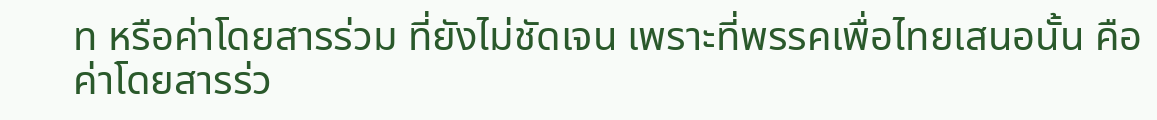ท หรือค่าโดยสารร่วม ที่ยังไม่ชัดเจน เพราะที่พรรคเพื่อไทยเสนอนั้น คือ ค่าโดยสารร่ว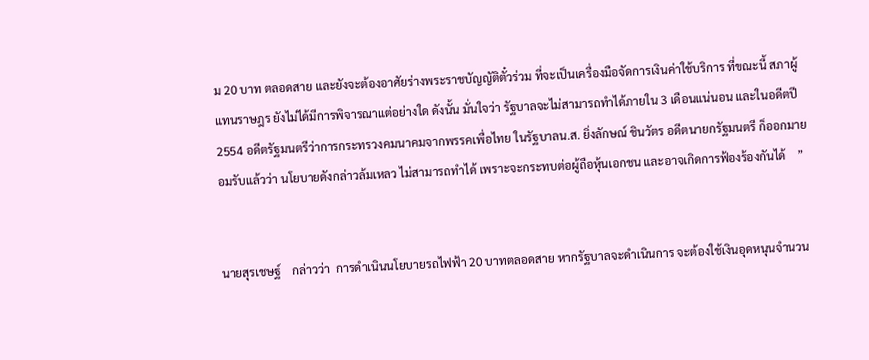ม 20 บาท ตลอดสาย และยังจะต้องอาศัยร่างพระราชบัญญัติตั๋วร่วม ที่จะเป็นเครื่องมือจัดการเงินค่าใช้บริการ ที่ขณะนี้ สภาผู้แทนราษฎร ยังไม่ได้มีการพิจารณาแต่อย่างใด ดังนั้น มั่นใจว่า รัฐบาลจะไม่สามารถทำได้ภายใน 3 เดือนแน่นอน และในอดีตปี 2554 อดีตรัฐมนตรีว่าการกระทรวงคมนาคมจากพรรคเพื่อไทย ในรัฐบาลน.ส. ยิ่งลักษณ์ ชินวัตร อดีตนายกรัฐมนตรี ก็ออกมายอมรับแล้วว่า นโยบายดังกล่าวล้มเหลว ไม่สามารถทำได้ เพราะจะกระทบต่อผู้ถือหุ้นเอกชน และอาจเกิดการฟ้องร้องกันได้    ”


นายสุรเชษฐ์    กล่าวว่า  การดำเนินนโยบายรถไฟฟ้า 20 บาทตลอดสาย หากรัฐบาลจะดำเนินการ จะต้องใช้เงินอุดหนุนจำนวน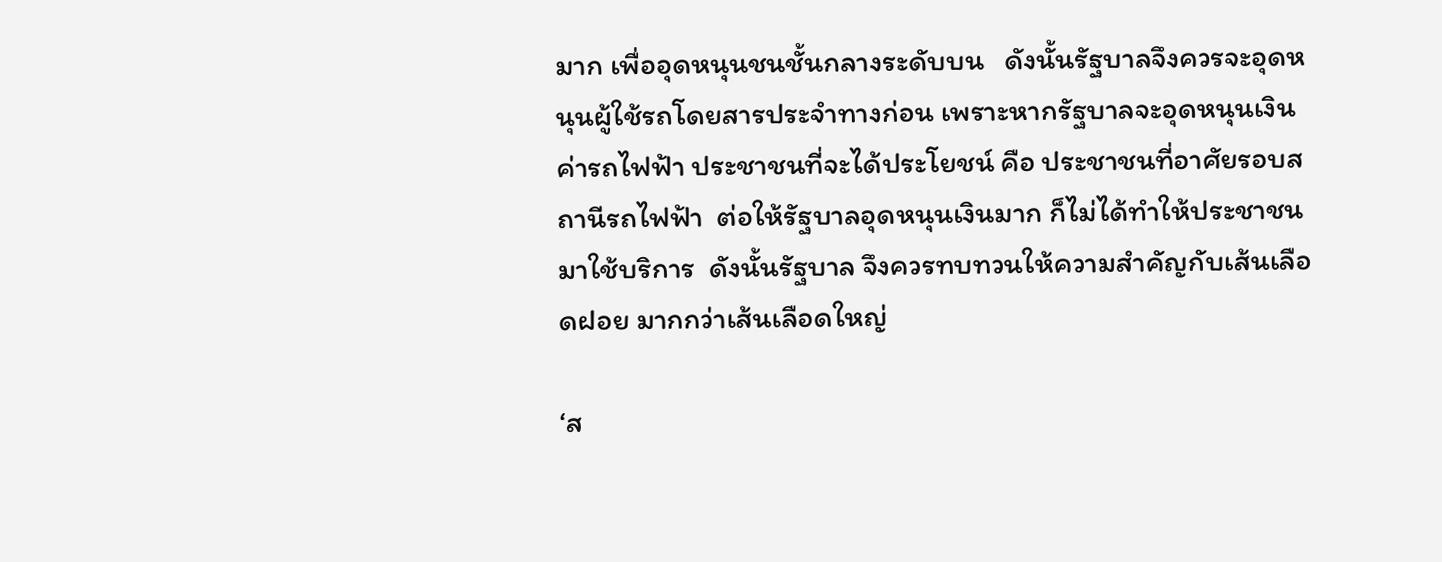มาก เพื่ออุดหนุนชนชั้นกลางระดับบน   ดังนั้นรัฐบาลจึงควรจะอุดหนุนผู้ใช้รถโดยสารประจำทางก่อน เพราะหากรัฐบาลจะอุดหนุนเงินค่ารถไฟฟ้า ประชาชนที่จะได้ประโยชน์ คือ ประชาชนที่อาศัยรอบสถานีรถไฟฟ้า  ต่อให้รัฐบาลอุดหนุนเงินมาก ก็ไม่ได้ทำให้ประชาชนมาใช้บริการ  ดังนั้นรัฐบาล จึงควรทบทวนให้ความสำคัญกับเส้นเลือดฝอย มากกว่าเส้นเลือดใหญ่

‘ส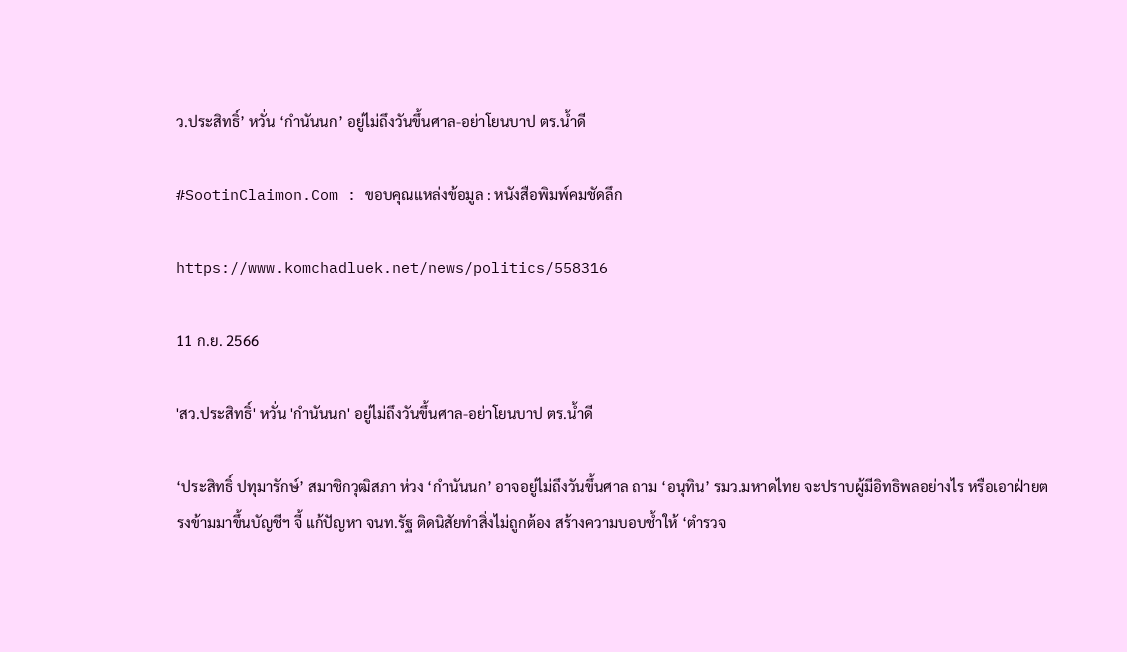ว.ประสิทธิ์’ หวั่น ‘กำนันนก’ อยู่ไม่ถึงวันขึ้นศาล-อย่าโยนบาป ตร.น้ำดี

#SootinClaimon.Com : ขอบคุณแหล่งข้อมูล : หนังสือพิมพ์คมชัดลึก

https://www.komchadluek.net/news/politics/558316

11 ก.ย. 2566

'สว.ประสิทธิ์' หวั่น 'กำนันนก' อยู่ไม่ถึงวันขึ้นศาล-อย่าโยนบาป ตร.น้ำดี

‘ประสิทธิ์ ปทุมารักษ์’ สมาชิกวุฒิสภา ห่วง ‘กำนันนก’ อาจอยู่ไม่ถึงวันขึ้นศาล ถาม ‘อนุทิน’ รมว.มหาดไทย จะปราบผู้มีอิทธิพลอย่างไร หรือเอาฝ่ายตรงข้ามมาขึ้นบัญชีฯ จี้ แก้ปัญหา จนท.รัฐ ติดนิสัยทำสิ่งไม่ถูกต้อง สร้างความบอบช้ำให้ ‘ตำรวจ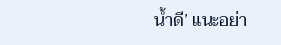น้ำดี’ แนะอย่า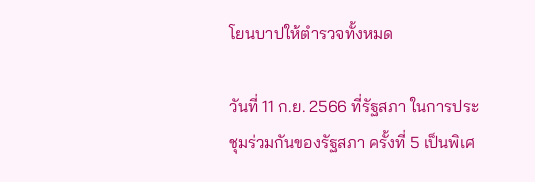โยนบาปให้ตำรวจทั้งหมด

วันที่ 11 ก.ย. 2566 ที่รัฐสภา ในการประชุมร่วมกันของรัฐสภา ครั้งที่ 5 เป็นพิเศ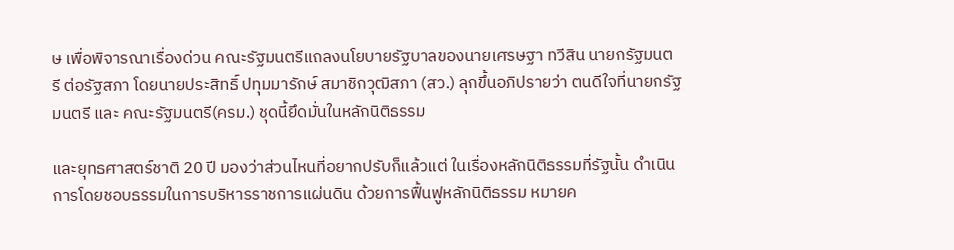ษ เพื่อพิจารณาเรื่องด่วน คณะรัฐมนตรีแถลงนโยบายรัฐบาลของนายเศรษฐา ทวีสิน นายกรัฐมนตรี ต่อรัฐสภา โดยนายประสิทธิ์ ปทุมมารักษ์ สมาชิกวุฒิสภา (สว.) ลุกขึ้นอภิปรายว่า ตนดีใจที่นายกรัฐมนตรี และ คณะรัฐมนตรี(ครม.) ชุดนี้ยึดมั่นในหลักนิติธรรม

และยุทธศาสตร์ชาติ 20 ปี มองว่าส่วนไหนที่อยากปรับก็แล้วแต่ ในเรื่องหลักนิติธรรมที่รัฐนั้น ดำเนินการโดยชอบธรรมในการบริหารราชการแผ่นดิน ด้วยการฟื้นฟูหลักนิติธรรม หมายค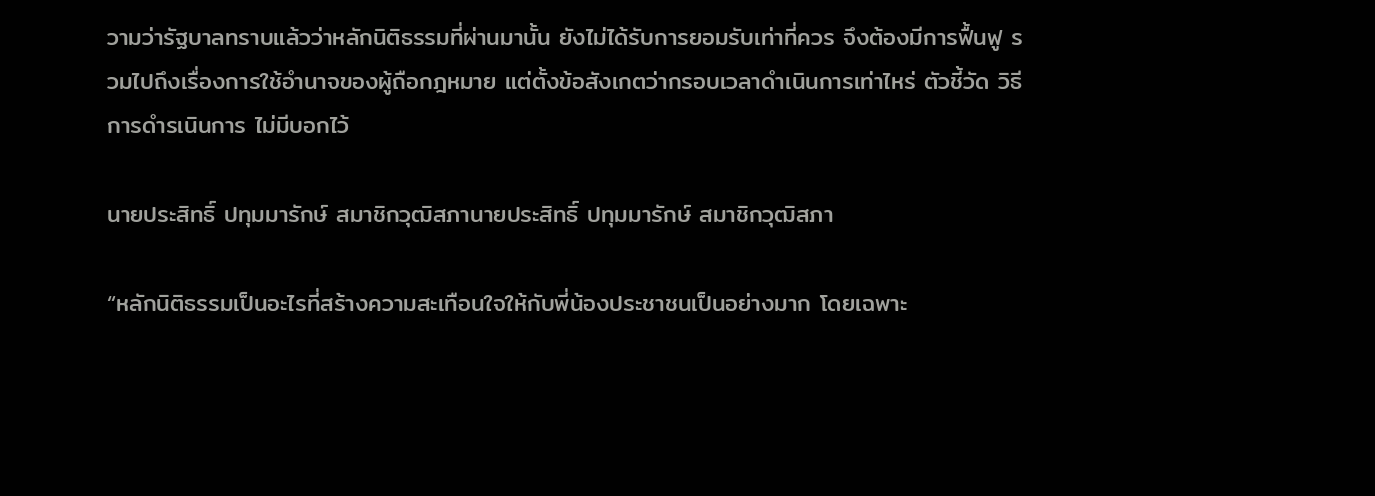วามว่ารัฐบาลทราบแล้วว่าหลักนิติธรรมที่ผ่านมานั้น ยังไม่ได้รับการยอมรับเท่าที่ควร จึงต้องมีการฟื้นฟู รวมไปถึงเรื่องการใช้อำนาจของผู้ถือกฎหมาย แต่ตั้งข้อสังเกตว่ากรอบเวลาดำเนินการเท่าไหร่ ตัวชี้วัด วิธีการดำรเนินการ ไม่มีบอกไว้

นายประสิทธิ์ ปทุมมารักษ์ สมาชิกวุฒิสภานายประสิทธิ์ ปทุมมารักษ์ สมาชิกวุฒิสภา

“หลักนิติธรรมเป็นอะไรที่สร้างความสะเทือนใจให้กับพี่น้องประชาชนเป็นอย่างมาก โดยเฉพาะ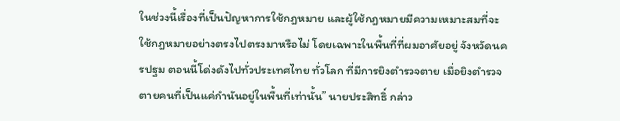ในช่วงนี้เรื่องที่เป็นปัญหาการใช้กฎหมาย และผู้ใช้กฎหมายมีความเหมาะสมที่จะใช้กฎหมายอย่างตรงไปตรงมาหรือไม่ โดยเฉพาะในพื้นที่ที่ผมอาศัยอยู่ จังหวัดนครปฐม ตอนนี้โด่งดังไปทั่วประเทศไทย ทั่วโลก ที่มีการยิงตำรวจตาย เมื่อยิงตำรวจตายคนที่เป็นแค่กำนันอยู่ในพื้นที่เท่านั้น” นายประสิทธิ์ กล่าว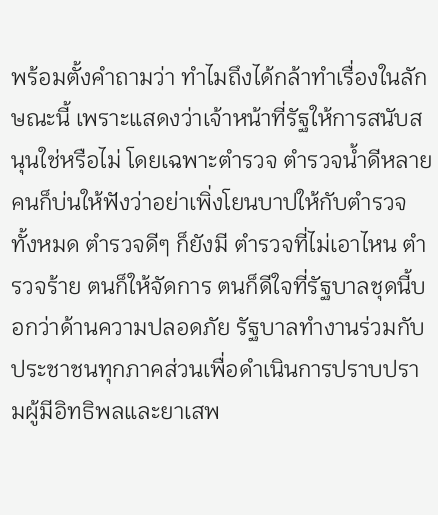พร้อมตั้งคำถามว่า ทำไมถึงได้กล้าทำเรื่องในลักษณะนี้ เพราะแสดงว่าเจ้าหน้าที่รัฐให้การสนับสนุนใช่หรือไม่ โดยเฉพาะตำรวจ ตำรวจน้ำดีหลายคนก็บ่นให้ฟังว่าอย่าเพิ่งโยนบาปให้กับตำรวจทั้งหมด ตำรวจดีๆ ก็ยังมี ตำรวจที่ไม่เอาไหน ตำรวจร้าย ตนก็ให้จัดการ ตนก็ดีใจที่รัฐบาลชุดนี้บอกว่าด้านความปลอดภัย รัฐบาลทำงานร่วมกับประชาชนทุกภาคส่วนเพื่อดำเนินการปราบปรามผู้มีอิทธิพลและยาเสพ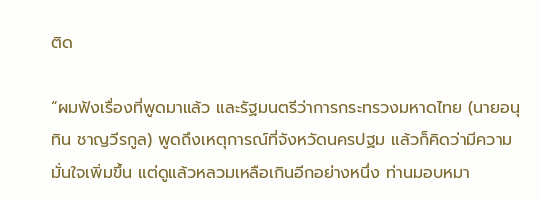ติด

“ผมฟังเรื่องที่พูดมาแล้ว และรัฐมนตรีว่าการกระทรวงมหาดไทย (นายอนุทิน ชาญวีรกูล) พูดถึงเหตุการณ์ที่จังหวัดนครปฐม แล้วก็คิดว่ามีความมั่นใจเพิ่มขึ้น แต่ดูแล้วหลวมเหลือเกินอีกอย่างหนึ่ง ท่านมอบหมา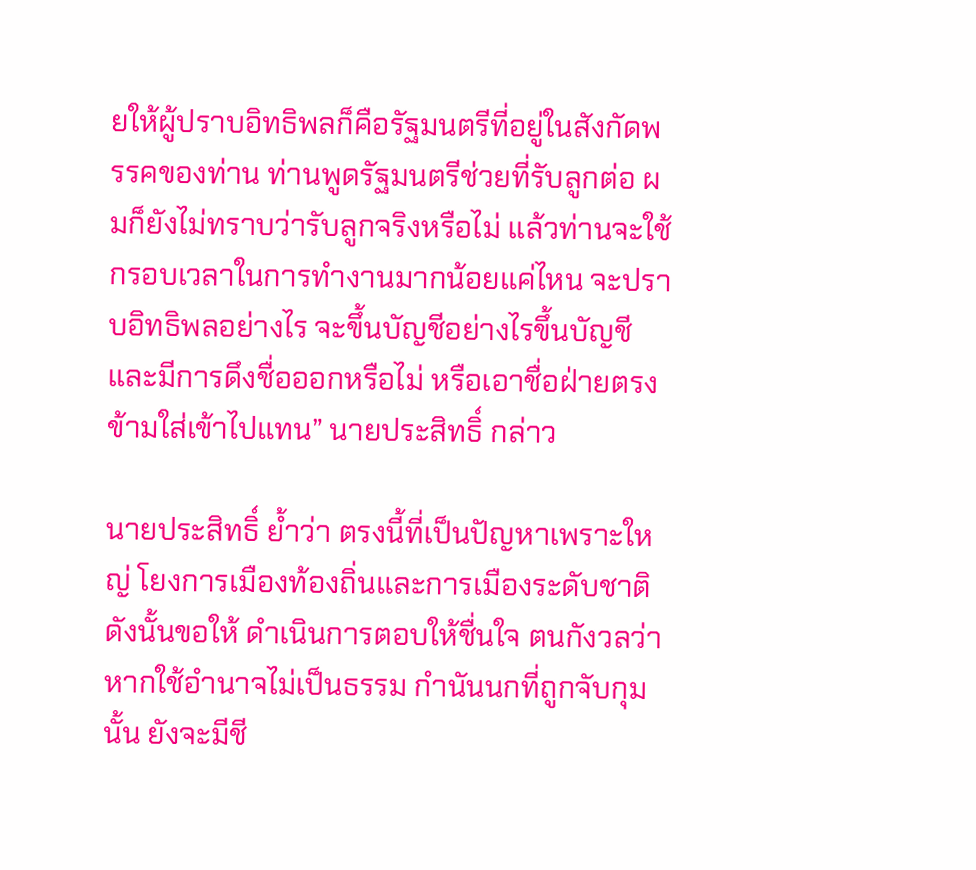ยให้ผู้ปราบอิทธิพลก็คือรัฐมนตรีที่อยู่ในสังกัดพรรคของท่าน ท่านพูดรัฐมนตรีช่วยที่รับลูกต่อ ผมก็ยังไม่ทราบว่ารับลูกจริงหรือไม่ แล้วท่านจะใช้กรอบเวลาในการทำงานมากน้อยแค่ไหน จะปราบอิทธิพลอย่างไร จะขึ้นบัญชีอย่างไรขึ้นบัญชี และมีการดึงชื่อออกหรือไม่ หรือเอาชื่อฝ่ายตรงข้ามใส่เข้าไปแทน” นายประสิทธิ์ กล่าว

นายประสิทธิ์ ย้ำว่า ตรงนี้ที่เป็นปัญหาเพราะใหญ่ โยงการเมืองท้องถิ่นและการเมืองระดับชาติ ดังนั้นขอให้ ดำเนินการตอบให้ชื่นใจ ตนกังวลว่าหากใช้อำนาจไม่เป็นธรรม กำนันนกที่ถูกจับกุมนั้น ยังจะมีชี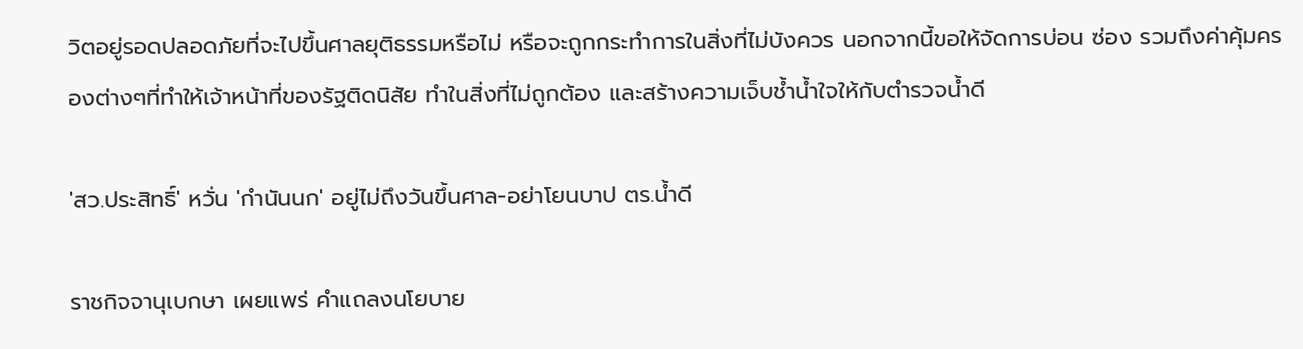วิตอยู่รอดปลอดภัยที่จะไปขึ้นศาลยุติธรรมหรือไม่ หรือจะถูกกระทำการในสิ่งที่ไม่บังควร นอกจากนี้ขอให้จัดการบ่อน ซ่อง รวมถึงค่าคุ้มครองต่างๆที่ทำให้เจ้าหน้าที่ของรัฐติดนิสัย ทำในสิ่งที่ไม่ถูกต้อง และสร้างความเจ็บช้ำน้ำใจให้กับตำรวจน้ำดี

'สว.ประสิทธิ์' หวั่น 'กำนันนก' อยู่ไม่ถึงวันขึ้นศาล-อย่าโยนบาป ตร.น้ำดี

ราชกิจจานุเบกษา เผยแพร่ คำแถลงนโยบาย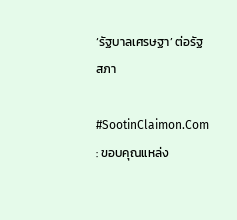‘รัฐบาลเศรษฐา’ ต่อรัฐสภา

#SootinClaimon.Com : ขอบคุณแหล่ง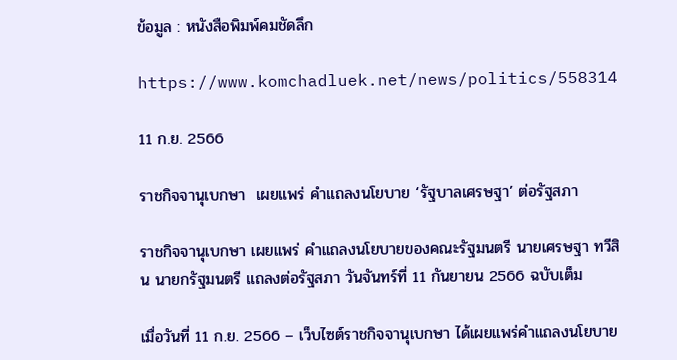ข้อมูล : หนังสือพิมพ์คมชัดลึก

https://www.komchadluek.net/news/politics/558314

11 ก.ย. 2566

ราชกิจจานุเบกษา  เผยแพร่ คำแถลงนโยบาย ‘รัฐบาลเศรษฐา’ ต่อรัฐสภา

ราชกิจจานุเบกษา เผยแพร่ คำแถลงนโยบายของคณะรัฐมนตรี นายเศรษฐา ทวีสิน นายกรัฐมนตรี แถลงต่อรัฐสภา วันจันทร์ที่ 11 กันยายน 2566 ฉบับเต็ม

เมื่อวันที่ 11 ก.ย. 2566 – เว็บไซต์ราชกิจจานุเบกษา ได้เผยแพร่คำแถลงนโยบาย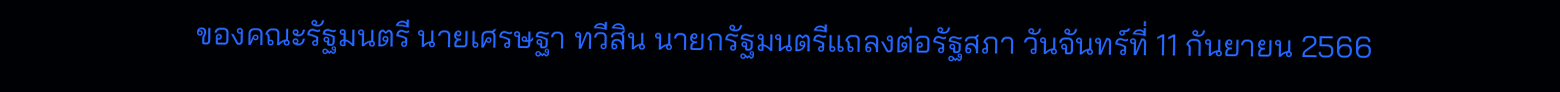ของคณะรัฐมนตรี นายเศรษฐา ทวีสิน นายกรัฐมนตรีแถลงต่อรัฐสภา วันจันทร์ที่ 11 กันยายน 2566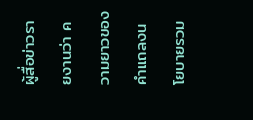ผู้สื่อข่าวรายงานว่า ความยาวของคำแถลงนโยบายรวม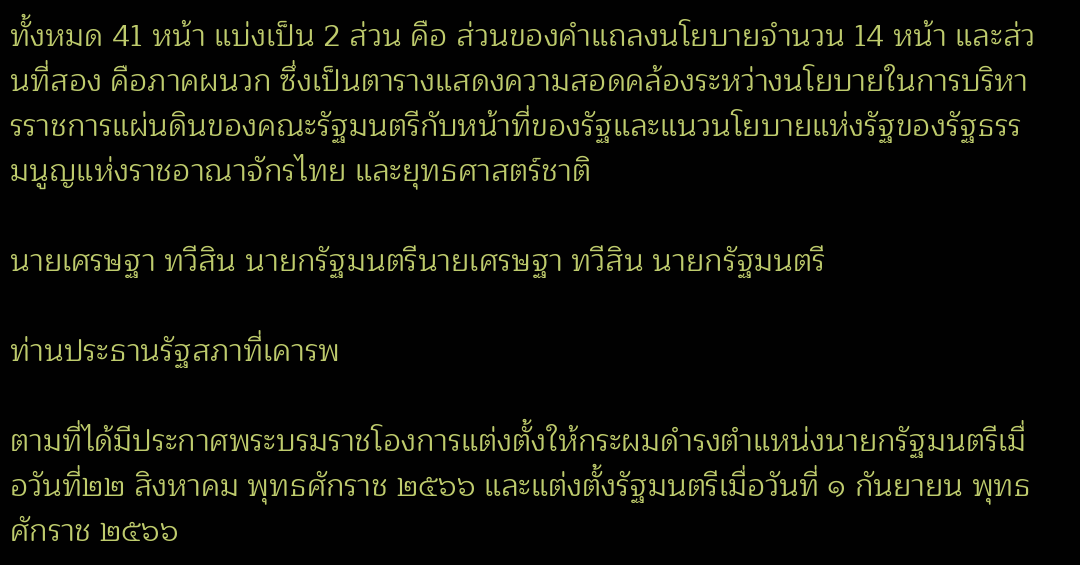ทั้งหมด 41 หน้า แบ่งเป็น 2 ส่วน คือ ส่วนของคำแถลงนโยบายจำนวน 14 หน้า และส่วนที่สอง คือภาคผนวก ซึ่งเป็นตารางแสดงความสอดคล้องระหว่างนโยบายในการบริหารราชการแผ่นดินของคณะรัฐมนตรีกับหน้าที่ของรัฐและแนวนโยบายแห่งรัฐของรัฐธรรมนูญแห่งราชอาณาจักรไทย และยุทธศาสตร์ชาติ

นายเศรษฐา ทวีสิน นายกรัฐมนตรีนายเศรษฐา ทวีสิน นายกรัฐมนตรี

ท่านประธานรัฐสภาที่เคารพ

ตามที่ได้มีประกาศพระบรมราชโองการแต่งตั้งให้กระผมดํารงตําแหน่งนายกรัฐมนตรีเมื่อวันที่๒๒ สิงหาคม พุทธศักราช ๒๕๖๖ และแต่งตั้งรัฐมนตรีเมื่อวันที่ ๑ กันยายน พุทธศักราช ๒๕๖๖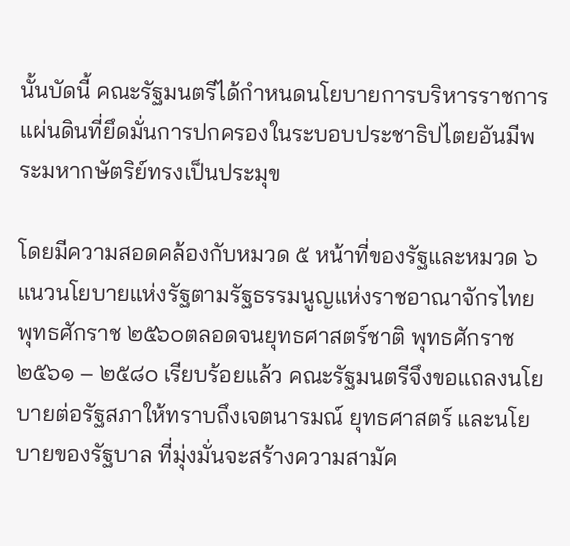นั้นบัดนี้ คณะรัฐมนตรีได้กําหนดนโยบายการบริหารราชการแผ่นดินที่ยึดมั่นการปกครองในระบอบประชาธิปไตยอันมีพระมหากษัตริย์ทรงเป็นประมุข

โดยมีความสอดคล้องกับหมวด ๕ หน้าที่ของรัฐและหมวด ๖ แนวนโยบายแห่งรัฐตามรัฐธรรมนูญแห่งราชอาณาจักรไทย พุทธศักราช ๒๕๖๐ตลอดจนยุทธศาสตร์ชาติ พุทธศักราช ๒๕๖๑ – ๒๕๘๐ เรียบร้อยแล้ว คณะรัฐมนตรีจึงขอแถลงนโยบายต่อรัฐสภาให้ทราบถึงเจตนารมณ์ ยุทธศาสตร์ และนโยบายของรัฐบาล ที่มุ่งมั่นจะสร้างความสามัค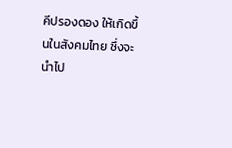คีปรองดอง ให้เกิดขึ้นในสังคมไทย ซึ่งจะนําไป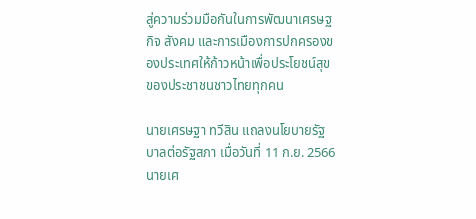สู่ความร่วมมือกันในการพัฒนาเศรษฐกิจ สังคม และการเมืองการปกครองของประเทศให้ก้าวหน้าเพื่อประโยชน์สุขของประชาชนชาวไทยทุกคน

นายเศรษฐา ทวีสิน แถลงนโยบายรัฐบาลต่อรัฐสภา เมื่อวันที่ 11 ก.ย. 2566นายเศ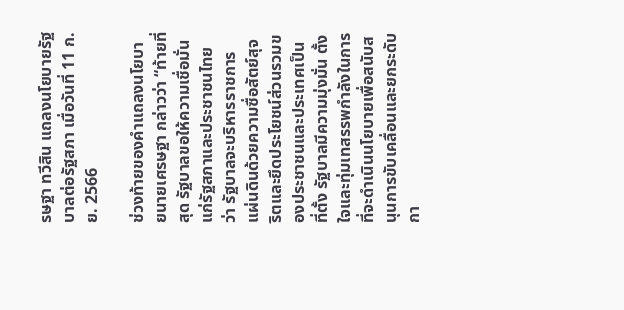รษฐา ทวีสิน แถลงนโยบายรัฐบาลต่อรัฐสภา เมื่อวันที่ 11 ก.ย. 2566

ช่วงท้ายของคำแถลงนโยบายนายเศรษฐา กล่าวว่า “ท้ายที่สุด รัฐบาลขอให้ความเชื่อมั่นแก่รัฐสภาและประชาชนไทยว่า รัฐบาลจะบริหารราชการแผ่นดินด้วยความซื่อสัตย์สุจริตและยึดประโยชน์ส่วนรวมของประชาชนและประเทศเป็นที่ตั้ง รัฐบาลมีความมุ่งมั่น ตั้งใจและทุ่มเทสรรพกำลังในการที่จะดำเนินนโยบายเพื่อสนับสนุนการขับเคลื่อนและยกระดับกา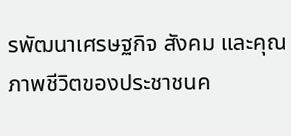รพัฒนาเศรษฐกิจ สังคม และคุณภาพชีวิตของประชาชนค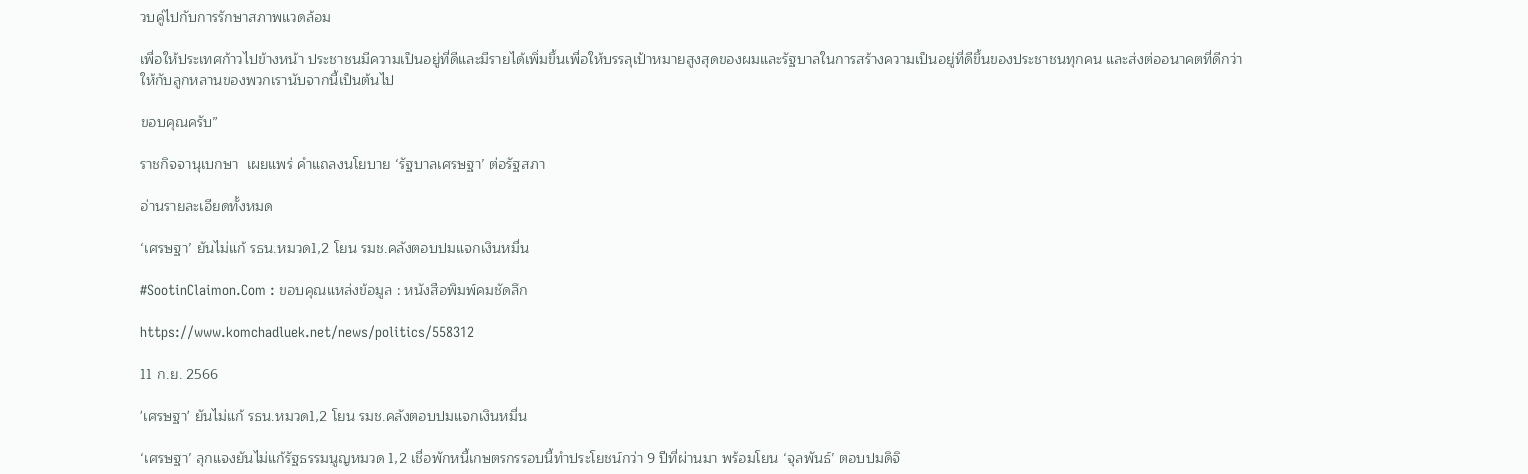วบคู่ไปกับการรักษาสภาพแวดล้อม

เพื่อให้ประเทศก้าวไปข้างหน้า ประชาชนมีความเป็นอยู่ที่ดีและมีรายได้เพิ่มขึ้นเพื่อให้บรรลุเป้าหมายสูงสุดของผมและรัฐบาลในการสร้างความเป็นอยู่ที่ดีขึ้นของประชาชนทุกคน และส่งต่ออนาคตที่ดีกว่าให้กับลูกหลานของพวกเรานับจากนี้เป็นต้นไป

ขอบคุณครับ”

ราชกิจจานุเบกษา  เผยแพร่ คำแถลงนโยบาย ‘รัฐบาลเศรษฐา’ ต่อรัฐสภา

อ่านรายละเอียดทั้งหมด

‘เศรษฐา’ ยันไม่แก้ รธน.หมวด1,2 โยน รมช.คลังตอบปมแจกเงินหมื่น

#SootinClaimon.Com : ขอบคุณแหล่งข้อมูล : หนังสือพิมพ์คมชัดลึก

https://www.komchadluek.net/news/politics/558312

11 ก.ย. 2566

'เศรษฐา' ยันไม่แก้ รธน.หมวด1,2 โยน รมช.คลังตอบปมแจกเงินหมื่น

‘เศรษฐา’ ลุกแจงยันไม่แก้รัฐธรรมนูญหมวด 1,2 เชื่อพักหนี้เกษตรกรรอบนี้ทำประโยชน์กว่า 9 ปีที่ผ่านมา พร้อมโยน ‘จุลพันธ์’ ตอบปมดิจิ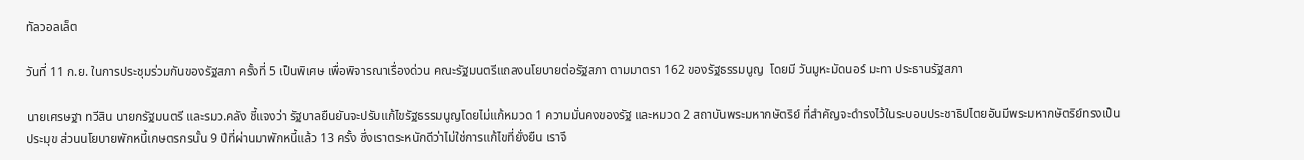ทัลวอลเล็ต

วันที่ 11 ก.ย. ในการประชุมร่วมกันของรัฐสภา ครั้งที่ 5 เป็นพิเศษ เพื่อพิจารณาเรื่องด่วน คณะรัฐมนตรีแถลงนโยบายต่อรัฐสภา ตามมาตรา 162 ของรัฐธรรมนูญ  โดยมี วันมูหะมัดนอร์ มะทา ประธานรัฐสภา

นายเศรษฐา ทวีสิน นายกรัฐมนตรี และรมว.คลัง ชี้แจงว่า รัฐบาลยืนยันจะปรับแก้ไขรัฐธรรมนูญโดยไม่แก้หมวด 1 ความมั่นคงของรัฐ และหมวด 2 สถาบันพระมหากษัตริย์ ที่สำคัญจะดำรงไว้ในระบอบประชาธิปไตยอันมีพระมหากษัตริย์ทรงเป็นประมุข ส่วนนโยบายพักหนี้เกษตรกรนั้น 9 ปีที่ผ่านมาพักหนี้แล้ว 13 ครั้ง ซึ่งเราตระหนักดีว่าไม่ใช่การแก้ไขที่ยั่งยืน เราจึ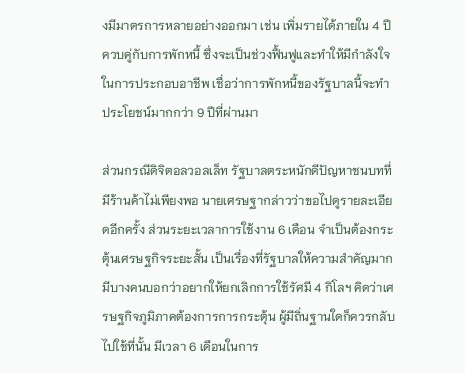งมีมาตรการหลายอย่างออกมา เช่น เพิ่มรายได้ภายใน 4 ปี ควบคู่กับการพักหนี้ ซึ่งจะเป็นช่วงฟื้นฟูและทำให้มีกำลังใจในการประกอบอาชีพ เชื่อว่าการพักหนี้ของรัฐบาลนี้จะทำประโยชน์มากกว่า 9 ปีที่ผ่านมา

ส่วนกรณีดิจิตอลวอลเล็ท รัฐบาลตระหนักดีปัญหาชนบทที่มีร้านค้าไม่เพียงพอ นายเศรษฐากล่าวว่าขอไปดูรายละเอียดอีกครั้ง ส่วนระยะเวลาการใช้งาน 6 เดือน จำเป็นต้องกระตุ้นเศรษฐกิจระยะสั้น เป็นเรื่องที่รัฐบาลให้ความสำคัญมาก มีบางคนบอกว่าอยากให้ยกเลิกการใช้รัศมี 4 กิโลฯ คิดว่าเศรษฐกิจภูมิภาคต้องการการกระตุ้น ผู้มีถิ่นฐานใดก็ควรกลับไปใช้ที่นั้น มีเวลา 6 เดือนในการ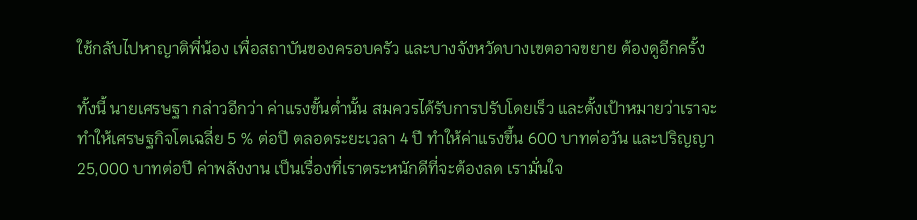ใช้กลับไปหาญาติพี่น้อง เพื่อสถาบันของครอบครัว และบางจังหวัดบางเขตอาจขยาย ต้องดูอีกครั้ง

ทั้งนี้ นายเศรษฐา กล่าวอีกว่า ค่าแรงขั้นต่ำนั้น สมควรได้รับการปรับโดยเร็ว และตั้งเป้าหมายว่าเราจะทำให้เศรษฐกิจโตเฉลี่ย 5 % ต่อปี ตลอดระยะเวลา 4 ปี ทำให้ค่าแรงขึ้น 600 บาทต่อวัน และปริญญา 25,000 บาทต่อปี ค่าพลังงาน เป็นเรื่องที่เราตระหนักดีที่จะต้องลด เรามั่นใจ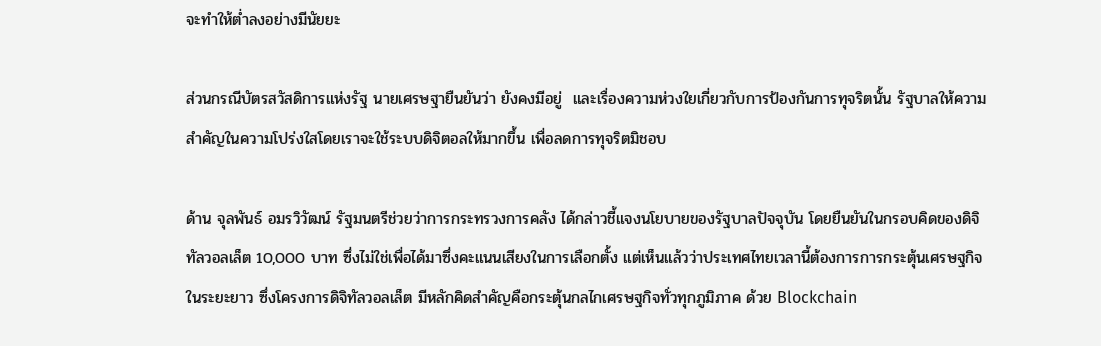จะทำให้ต่ำลงอย่างมีนัยยะ

ส่วนกรณีบัตรสวัสดิการแห่งรัฐ นายเศรษฐายืนยันว่า ยังคงมีอยู่  และเรื่องความห่วงใยเกี่ยวกับการป้องกันการทุจริตนั้น รัฐบาลให้ความสำคัญในความโปร่งใสโดยเราจะใช้ระบบดิจิตอลให้มากขึ้น เพื่อลดการทุจริตมิชอบ

ด้าน จุลพันธ์ อมรวิวัฒน์ รัฐมนตรีช่วยว่าการกระทรวงการคลัง ได้กล่าวชี้แจงนโยบายของรัฐบาลปัจจุบัน โดยยืนยันในกรอบคิดของดิจิทัลวอลเล็ต 10,000 บาท ซึ่งไม่ใช่เพื่อได้มาซึ่งคะแนนเสียงในการเลือกตั้ง แต่เห็นแล้วว่าประเทศไทยเวลานี้ต้องการการกระตุ้นเศรษฐกิจในระยะยาว ซึ่งโครงการดิจิทัลวอลเล็ต มีหลักคิดสำคัญคือกระตุ้นกลไกเศรษฐกิจทั่วทุกภูมิภาค ด้วย Blockchain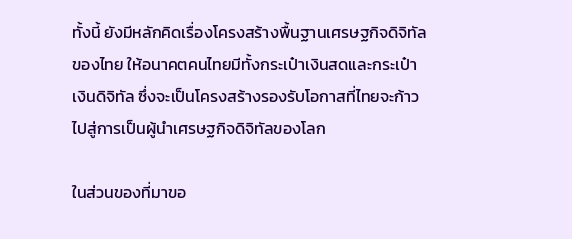ทั้งนี้ ยังมีหลักคิดเรื่องโครงสร้างพื้นฐานเศรษฐกิจดิจิทัลของไทย ให้อนาคตคนไทยมีทั้งกระเป๋าเงินสดและกระเป๋าเงินดิจิทัล ซึ่งจะเป็นโครงสร้างรองรับโอกาสที่ไทยจะก้าวไปสู่การเป็นผู้นำเศรษฐกิจดิจิทัลของโลก

ในส่วนของที่มาขอ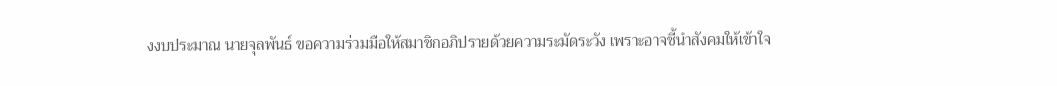งงบประมาณ นายจุลพันธ์ ขอความร่วมมือให้สมาชิกอภิปรายด้วยความระมัดระวัง เพราะอาจชี้นำสังคมให้เข้าใจ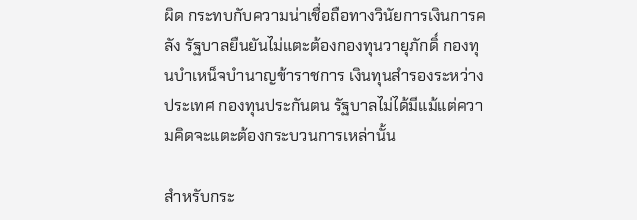ผิด กระทบกับความน่าเชื่อถือทางวินัยการเงินการคลัง รัฐบาลยืนยันไม่แตะต้องกองทุนวายุภักดิ์ กองทุนบำเหน็จบำนาญข้าราชการ เงินทุนสำรองระหว่างประเทศ กองทุนประกันตน รัฐบาลไม่ได้มีแม้แต่ความคิดจะแตะต้องกระบวนการเหล่านั้น

สำหรับกระ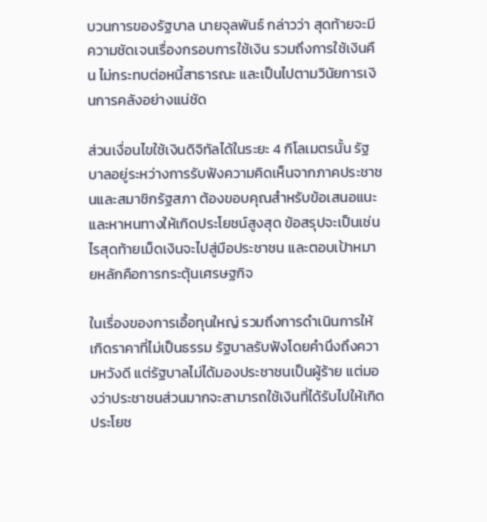บวนการของรัฐบาล นายจุลพันธ์ กล่าวว่า สุดท้ายจะมีความชัดเจนเรื่องกรอบการใช้เงิน รวมถึงการใช้เงินคืน ไม่กระทบต่อหนี้สาธารณะ และเป็นไปตามวินัยการเงินการคลังอย่างแน่ชัด

ส่วนเงื่อนไขใช้เงินดิจิทัลได้ในระยะ 4 กิโลเมตรนั้น รัฐบาลอยู่ระหว่างการรับฟังความคิดเห็นจากภาคประชาชนและสมาชิกรัฐสภา ต้องขอบคุณสำหรับข้อเสนอแนะ และหาหนทางให้เกิดประโยชน์สูงสุด ข้อสรุปจะเป็นเช่นไรสุดท้ายเม็ดเงินจะไปสู่มือประชาชน และตอบเป้าหมายหลักคือการกระตุ้นเศรษฐกิจ

ในเรื่องของการเอื้อทุนใหญ่ รวมถึงการดำเนินการให้เกิดราคาที่ไม่เป็นธรรม รัฐบาลรับฟังโดยคำนึงถึงความหวังดี แต่รัฐบาลไม่ได้มองประชาชนเป็นผู้ร้าย แต่มองว่าประชาชนส่วนมากจะสามารถใช้เงินที่ได้รับไปให้เกิดประโยช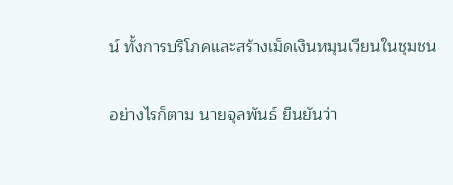น์ ทั้งการบริโภคและสร้างเม็ดเงินหมุนเวียนในชุมชน

อย่างไรก็ตาม นายจุลพันธ์ ยืนยันว่า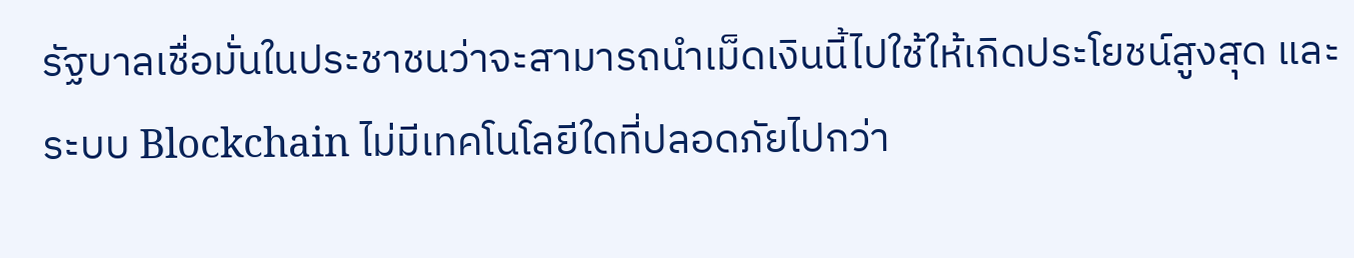รัฐบาลเชื่อมั่นในประชาชนว่าจะสามารถนำเม็ดเงินนี้ไปใช้ให้เกิดประโยชน์สูงสุด และระบบ Blockchain ไม่มีเทคโนโลยีใดที่ปลอดภัยไปกว่า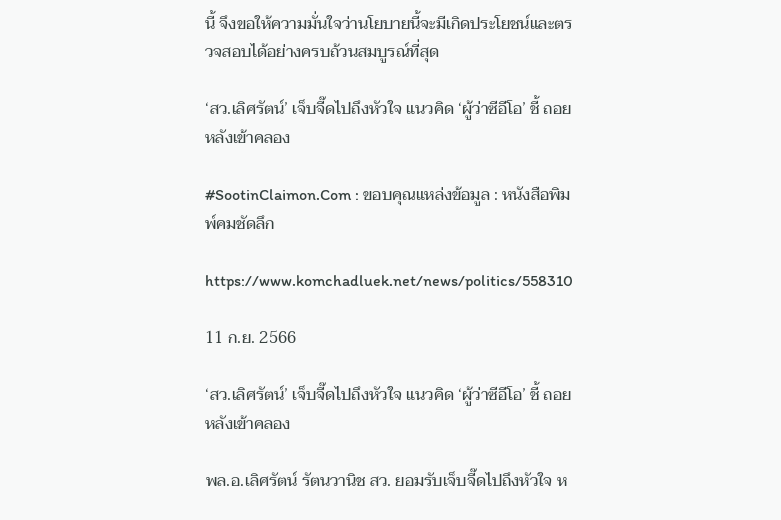นี้ จึงขอให้ความมั่นใจว่านโยบายนี้จะมีเกิดประโยชน์และตรวจสอบได้อย่างครบถ้วนสมบูรณ์ที่สุด

‘สว.เลิศรัตน์’ เจ็บจี๊ดไปถึงหัวใจ แนวคิด ‘ผู้ว่าซีอีโอ’ ชี้ ถอยหลังเข้าคลอง

#SootinClaimon.Com : ขอบคุณแหล่งข้อมูล : หนังสือพิมพ์คมชัดลึก

https://www.komchadluek.net/news/politics/558310

11 ก.ย. 2566

‘สว.เลิศรัตน์’ เจ็บจี๊ดไปถึงหัวใจ แนวคิด ‘ผู้ว่าซีอีโอ’ ชี้ ถอยหลังเข้าคลอง

พล.อ.เลิศรัตน์ รัตนวานิช สว. ยอมรับเจ็บจี๊ดไปถึงหัวใจ ห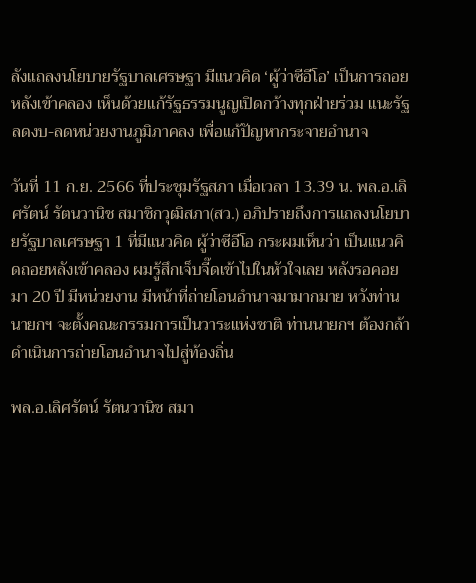ลังแถลงนโยบายรัฐบาลเศรษฐา มีแนวคิด ‘ผู้ว่าซีอีโอ’ เป็นการถอยหลังเข้าคลอง เห็นด้วยแก้รัฐธรรมนูญเปิดกว้างทุกฝ่ายร่วม แนะรัฐลดงบ-ลดหน่วยงานภูมิภาคลง เพื่อแก้ปัญหากระจายอำนาจ

วันที่ 11 ก.ย. 2566 ที่ประชุมรัฐสภา เมื่อเวลา 13.39 น. พล.อ.เลิศรัตน์ รัตนวานิช สมาชิกวุฒิสภา(สว.) อภิปรายถึงการแถลงนโยบายรัฐบาลเศรษฐา 1 ที่มีแนวคิด ผู้ว่าซีอีโอ กระผมเห็นว่า เป็นแนวคิดถอยหลังเข้าคลอง ผมรู้สึกเจ็บจี๊ดเข้าไปในหัวใจเลย หลังรอคอยมา 20 ปี มีหน่วยงาน มีหน้าที่ถ่ายโอนอำนาจมามากมาย หวังท่านนายกฯ จะตั้งคณะกรรมการเป็นวาระแห่งชาติ ท่านนายกฯ ต้องกล้าดำเนินการถ่ายโอนอำนาจไปสู่ท้องถิ่น

พล.อ.เลิศรัตน์ รัตนวานิช สมา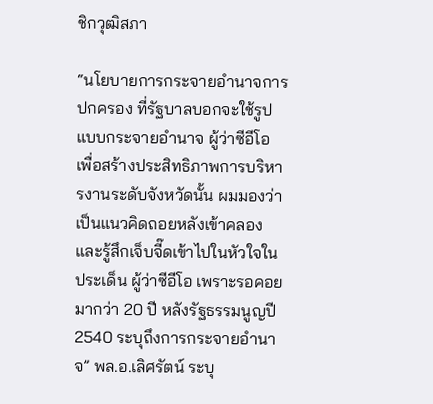ชิกวุฒิสภา

“นโยบายการกระจายอำนาจการปกครอง ที่รัฐบาลบอกจะใช้รูปแบบกระจายอำนาจ ผู้ว่าซีอีโอ เพื่อสร้างประสิทธิภาพการบริหารงานระดับจังหวัดนั้น ผมมองว่า เป็นแนวคิดถอยหลังเข้าคลอง และรู้สึกเจ็บจี๊ดเข้าไปในหัวใจในประเด็น ผู้ว่าซีอีโอ เพราะรอคอยมากว่า 20 ปี หลังรัฐธรรมนูญปี 2540 ระบุถึงการกระจายอำนาจ” พล.อ.เลิศรัตน์ ระบุ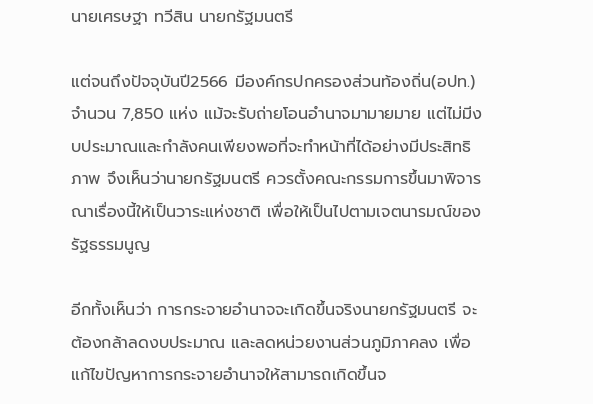นายเศรษฐา ทวีสิน นายกรัฐมนตรี

แต่จนถึงปัจจุบันปี2566 มีองค์กรปกครองส่วนท้องถิ่น(อปท.) จำนวน 7,850 แห่ง แม้จะรับถ่ายโอนอำนาจมามายมาย แต่ไม่มีงบประมาณและกำลังคนเพียงพอที่จะทำหน้าที่ได้อย่างมีประสิทธิภาพ จึงเห็นว่านายกรัฐมนตรี ควรตั้งคณะกรรมการขึ้นมาพิจารณาเรื่องนี้ให้เป็นวาระแห่งชาติ เพื่อให้เป็นไปตามเจตนารมณ์ของรัฐธรรมนูญ

อีกทั้งเห็นว่า การกระจายอำนาจจะเกิดขึ้นจริงนายกรัฐมนตรี จะต้องกล้าลดงบประมาณ และลดหน่วยงานส่วนภูมิภาคลง เพื่อแก้ไขปัญหาการกระจายอำนาจให้สามารถเกิดขึ้นจ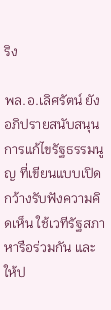ริง

พล.อ.เลิศรัตน์ ยังอภิปรายสนับสนุนการแก้ไขรัฐธรรมนูญ ที่เขียนแบบเปิดกว้างรับฟังความคิดเห็น ใช้เวทีรัฐสภาหารือร่วมกัน และให้ป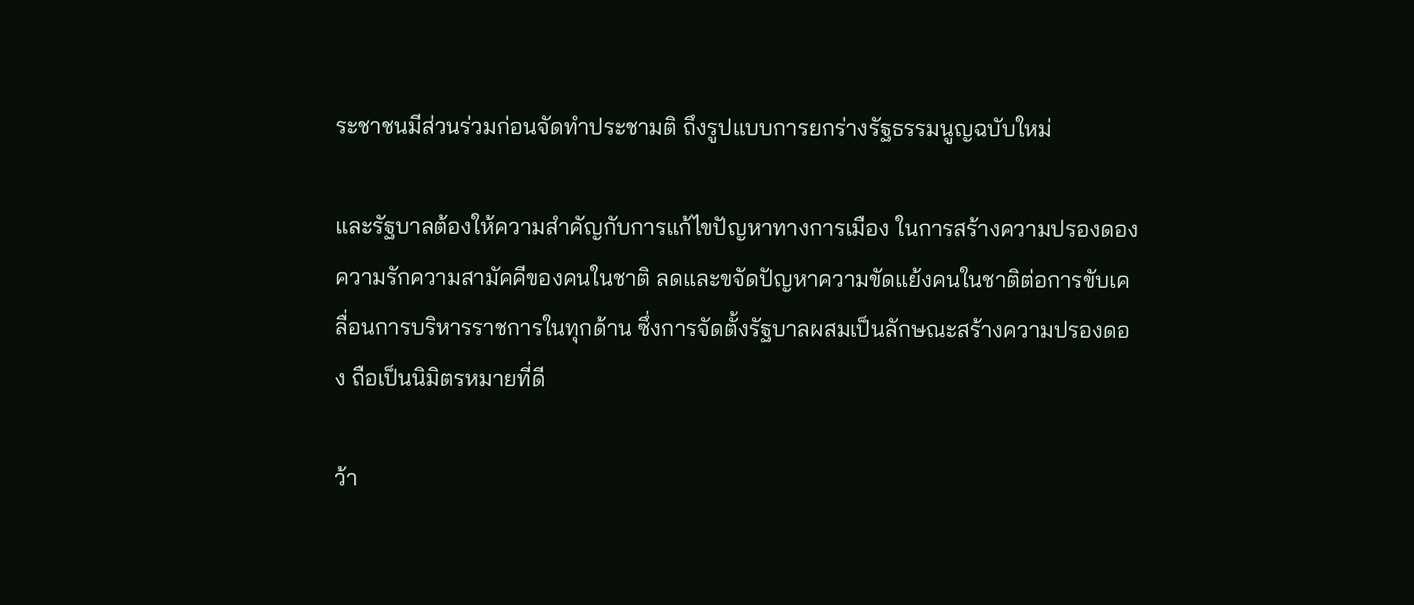ระชาชนมีส่วนร่วมก่อนจัดทำประชามติ ถึงรูปแบบการยกร่างรัฐธรรมนูญฉบับใหม่

และรัฐบาลต้องให้ความสำคัญกับการแก้ไขปัญหาทางการเมือง ในการสร้างความปรองดอง ความรักความสามัคคีของคนในชาติ ลดและขจัดปัญหาความขัดแย้งคนในชาติต่อการขับเคลื่อนการบริหารราชการในทุกด้าน ซึ่งการจัดตั้งรัฐบาลผสมเป็นลักษณะสร้างความปรองดอง ถือเป็นนิมิตรหมายที่ดี

ว้า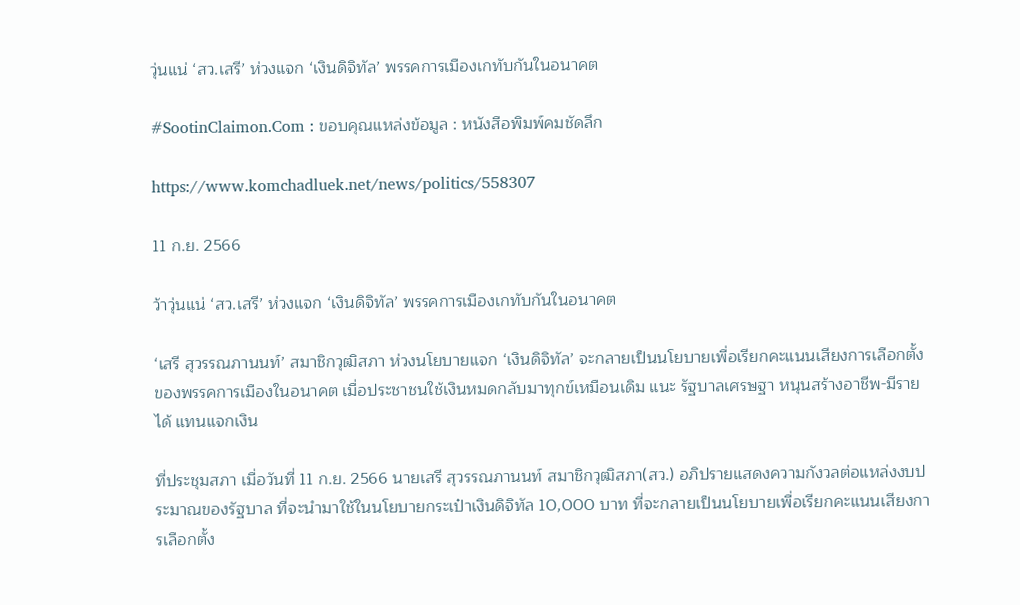วุ่นแน่ ‘สว.เสรี’ ห่วงแจก ‘เงินดิจิทัล’ พรรคการเมืองเกทับกันในอนาคต

#SootinClaimon.Com : ขอบคุณแหล่งข้อมูล : หนังสือพิมพ์คมชัดลึก

https://www.komchadluek.net/news/politics/558307

11 ก.ย. 2566

ว้าวุ่นแน่ ‘สว.เสรี’ ห่วงแจก ‘เงินดิจิทัล’ พรรคการเมืองเกทับกันในอนาคต

‘เสรี สุวรรณภานนท์’ สมาชิกวุฒิสภา ห่วงนโยบายแจก ‘เงินดิจิทัล’ จะกลายเป็นนโยบายเพื่อเรียกคะแนนเสียงการเลือกตั้งของพรรคการเมืองในอนาคต เมื่อประชาชนใช้เงินหมดกลับมาทุกข์เหมือนเดิม แนะ รัฐบาลเศรษฐา หนุนสร้างอาชีพ-มีรายได้ แทนแจกเงิน

ที่ประชุมสภา เมื่อวันที่ 11 ก.ย. 2566 นายเสรี สุวรรณภานนท์ สมาชิกวุฒิสภา(สว.) อภิปรายแสดงความกังวลต่อแหล่งงบประมาณของรัฐบาล ที่จะนำมาใช้ในนโยบายกระเป๋าเงินดิจิทัล 10,000 บาท ที่จะกลายเป็นนโยบายเพื่อเรียกคะแนนเสียงการเลือกตั้ง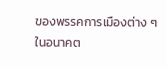ของพรรคการเมืองต่าง ๆ ในอนาคต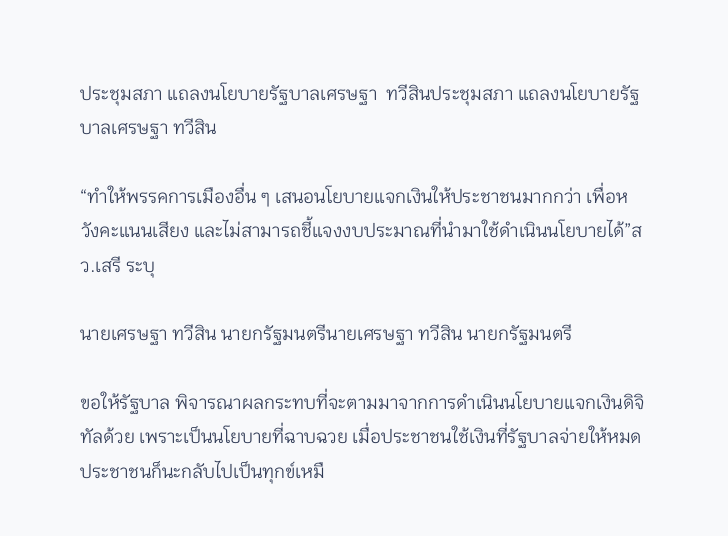ประชุมสภา แถลงนโยบายรัฐบาลเศรษฐา  ทวีสินประชุมสภา แถลงนโยบายรัฐบาลเศรษฐา ทวีสิน

“ทำให้พรรคการเมืองอื่น ๆ เสนอนโยบายแจกเงินให้ประชาชนมากกว่า เพื่อหวังคะแนนเสียง และไม่สามารถชี้แจงงบประมาณที่นำมาใช้ดำเนินนโยบายได้”สว.เสรี ระบุ

นายเศรษฐา ทวีสิน นายกรัฐมนตรีนายเศรษฐา ทวีสิน นายกรัฐมนตรี

ขอให้รัฐบาล พิจารณาผลกระทบที่จะตามมาจากการดำเนินนโยบายแจกเงินดิจิทัลด้วย เพราะเป็นนโยบายที่ฉาบฉวย เมื่อประชาชนใช้เงินที่รัฐบาลจ่ายให้หมด ประชาชนก็นะกลับไปเป็นทุกข์เหมื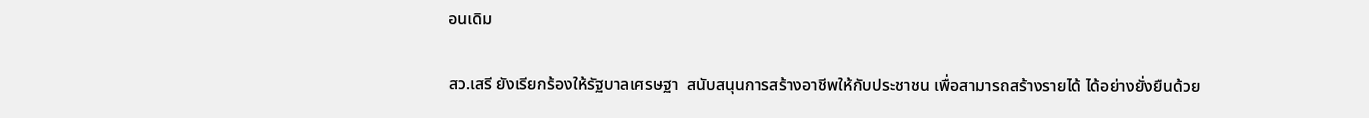อนเดิม

สว.เสรี ยังเรียกร้องให้รัฐบาลเศรษฐา  สนับสนุนการสร้างอาชีพให้กับประชาชน เพื่อสามารถสร้างรายได้ ได้อย่างยั่งยืนด้วย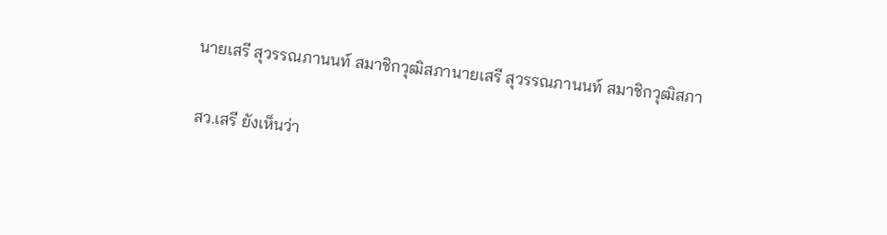นายเสรี สุวรรณภานนท์ สมาชิกวุฒิสภานายเสรี สุวรรณภานนท์ สมาชิกวุฒิสภา

สว.เสรี ยังเห็นว่า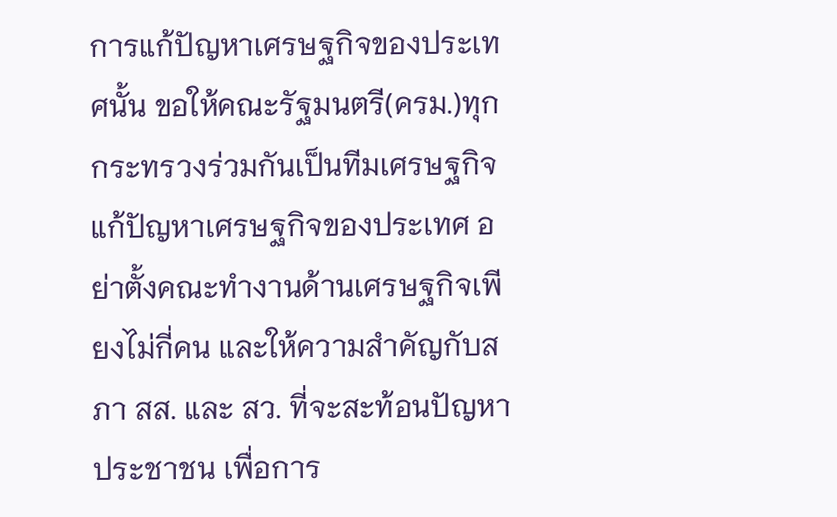การแก้ปัญหาเศรษฐกิจของประเทศนั้น ขอให้คณะรัฐมนตรี(ครม.)ทุกกระทรวงร่วมกันเป็นทีมเศรษฐกิจ แก้ปัญหาเศรษฐกิจของประเทศ อย่าตั้งคณะทำงานด้านเศรษฐกิจเพียงไม่กี่คน และให้ความสำคัญกับสภา สส. และ สว. ที่จะสะท้อนปัญหาประชาชน เพื่อการ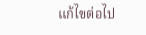แก้ไขต่อไป